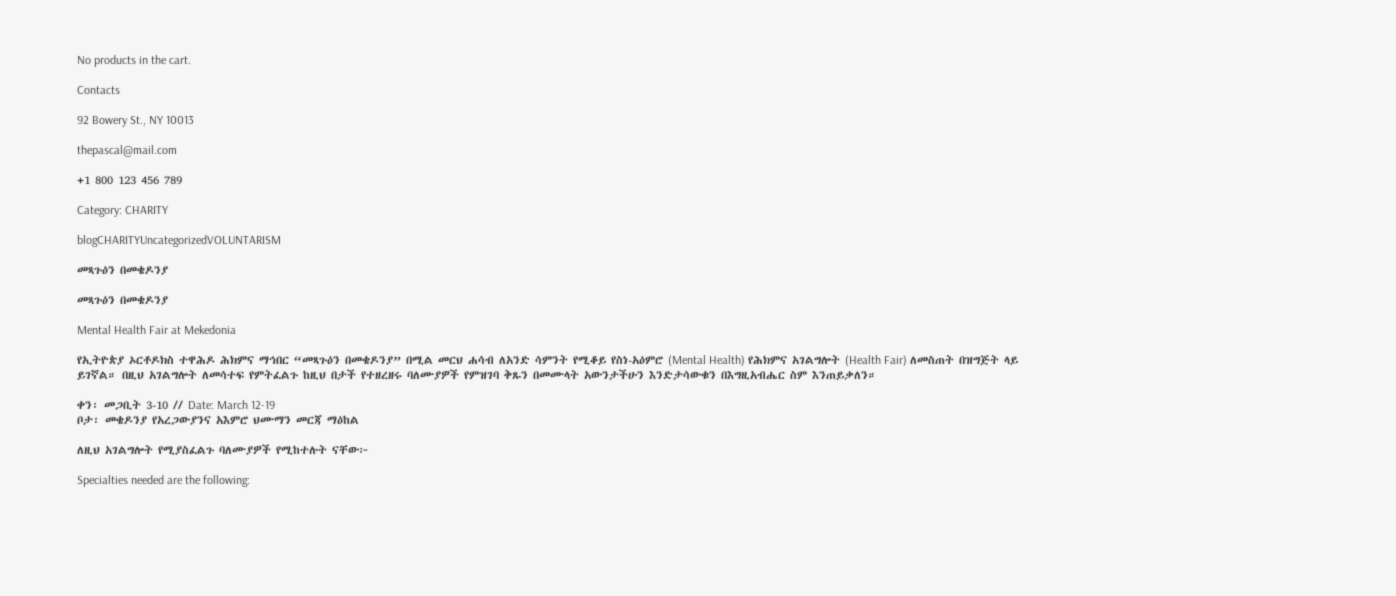No products in the cart.

Contacts

92 Bowery St., NY 10013

thepascal@mail.com

+1 800 123 456 789

Category: CHARITY

blogCHARITYUncategorizedVOLUNTARISM

መጻጉዕን በመቄዶንያ

መጻጉዕን በመቄዶንያ

Mental Health Fair at Mekedonia

የኢትዮጵያ ኦርቶዶክስ ተዋሕዶ ሕክምና ማኅበር “መጻጉዕን በመቄዶንያ” በሚል መርህ ሐሳብ ለአንድ ሳምንት የሚቆይ የስነ-አዕምሮ (Mental Health) የሕክምና አገልግሎት (Health Fair) ለመስጠት በዝግጅት ላይ ይገኛል። በዚህ አገልግሎት ለመሳተፍ የምትፈልጉ ከዚህ በታች የተዘረዘሩ ባለሙያዎች የምዝገባ ቅጹን በመሙላት አውንታችሁን እንድታሳውቁን በእግዚአብሔር ስም እንጠይቃለን።

ቀን፡ መጋቢት 3-10 // Date: March 12-19
ቦታ፡ መቄዶንያ የአረጋውያንና አእምሮ ህሙማን መርጃ ማዕከል

ለዚህ አገልግሎት የሚያስፈልጉ ባለሙያዎች የሚከተሉት ናቸው፦

Specialties needed are the following: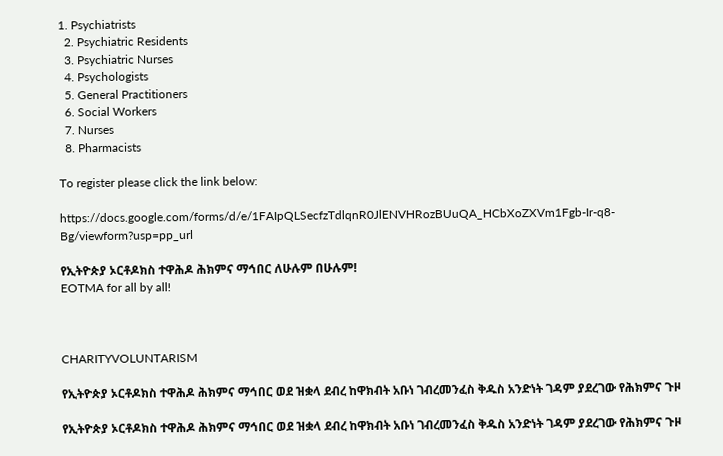1. Psychiatrists
  2. Psychiatric Residents
  3. Psychiatric Nurses
  4. Psychologists
  5. General Practitioners
  6. Social Workers
  7. Nurses
  8. Pharmacists

To register please click the link below:

https://docs.google.com/forms/d/e/1FAIpQLSecfzTdlqnR0JlENVHRozBUuQA_HCbXoZXVm1Fgb-Ir-q8-Bg/viewform?usp=pp_url

የኢትዮጵያ ኦርቶዶክስ ተዋሕዶ ሕክምና ማኅበር ለሁሉም በሁሉም!
EOTMA for all by all!



CHARITYVOLUNTARISM

የኢትዮጵያ ኦርቶዶክስ ተዋሕዶ ሕክምና ማኅበር ወደ ዝቋላ ደብረ ከዋክብት አቡነ ገብረመንፈስ ቅዱስ አንድነት ገዳም ያደረገው የሕክምና ጉዞ

የኢትዮጵያ ኦርቶዶክስ ተዋሕዶ ሕክምና ማኅበር ወደ ዝቋላ ደብረ ከዋክብት አቡነ ገብረመንፈስ ቅዱስ አንድነት ገዳም ያደረገው የሕክምና ጉዞ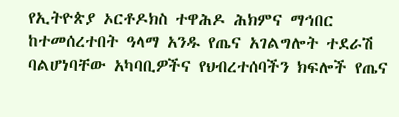የኢትዮጵያ ኦርቶዶክስ ተዋሕዶ ሕክምና ማኅበር ከተመሰረተበት ዓላማ አንዱ የጤና አገልግሎት ተደራሽ ባልሆነባቸው አካባቢዎችና የህብረተሰባችን ክፍሎች የጤና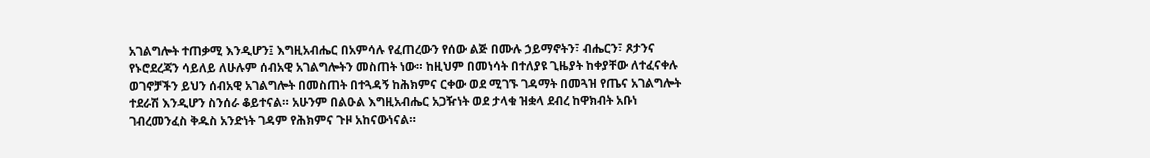አገልግሎት ተጠቃሚ እንዲሆን፤ እግዚአብሔር በአምሳሉ የፈጠረውን የሰው ልጅ በሙሉ ኃይማኖትን፣ ብሔርን፣ ጾታንና የኑሮደረጃን ሳይለይ ለሁሉም ሰብአዊ አገልግሎትን መስጠት ነው። ከዚህም በመነሳት በተለያዩ ጊዜያት ከቀያቸው ለተፈናቀሉ ወገኖቻችን ይህን ሰብአዊ አገልግሎት በመስጠት በተጓዳኝ ከሕክምና ርቀው ወደ ሚገኙ ገዳማት በመጓዝ የጤና አገልግሎት ተደራሽ እንዲሆን ስንሰራ ቆይተናል። አሁንም በልዑል እግዚአብሔር አጋዥነት ወደ ታላቁ ዝቋላ ደብረ ከዋክብት አቡነ ገብረመንፈስ ቅዱስ አንድነት ገዳም የሕክምና ጉዞ አከናውነናል።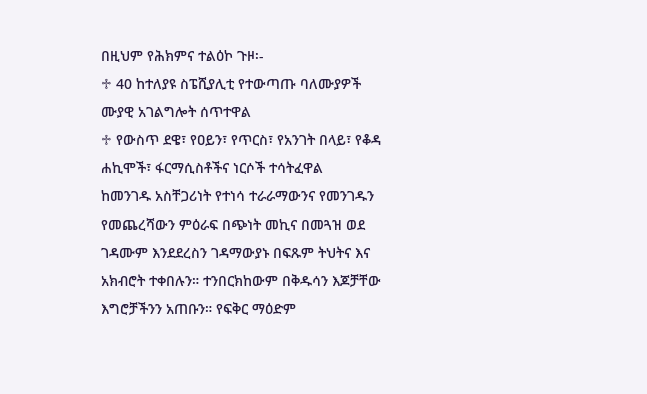በዚህም የሕክምና ተልዕኮ ጉዞ፡-
♱ 40 ከተለያዩ ስፔሺያሊቲ የተውጣጡ ባለሙያዎች ሙያዊ አገልግሎት ሰጥተዋል
♱ የውስጥ ደዌ፣ የዐይን፣ የጥርስ፣ የአንገት በላይ፣ የቆዳ ሐኪሞች፣ ፋርማሲስቶችና ነርሶች ተሳትፈዋል
ከመንገዱ አስቸጋሪነት የተነሳ ተራራማውንና የመንገዱን የመጨረሻውን ምዕራፍ በጭነት መኪና በመጓዝ ወደ ገዳሙም እንደደረስን ገዳማውያኑ በፍጹም ትህትና እና አክብሮት ተቀበሉን። ተንበርክከውም በቅዱሳን እጆቻቸው እግሮቻችንን አጠቡን። የፍቅር ማዕድም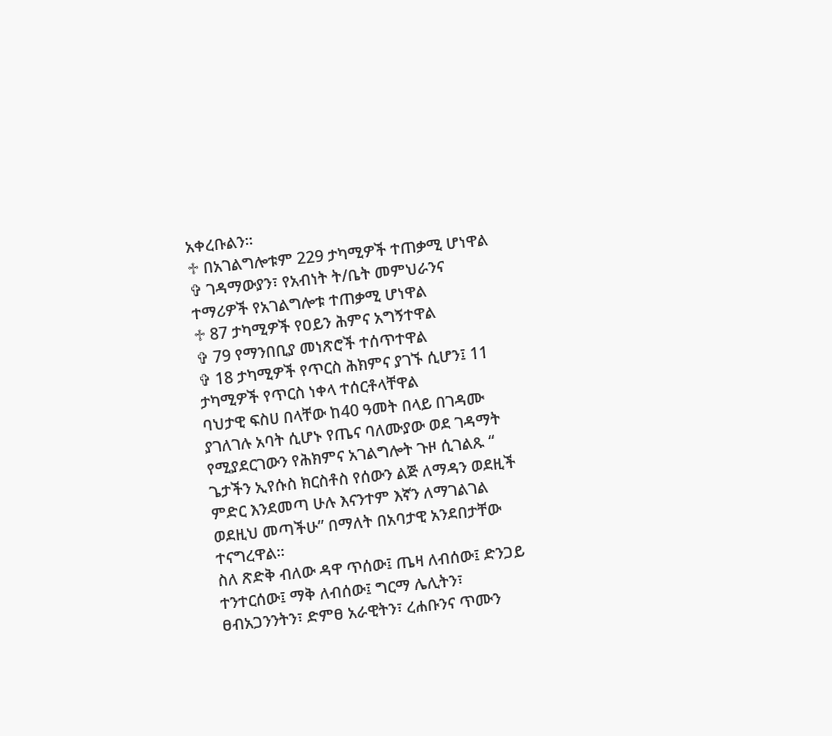አቀረቡልን።
♱ በአገልግሎቱም 229 ታካሚዎች ተጠቃሚ ሆነዋል
✞ ገዳማውያን፣ የአብነት ት/ቤት መምህራንና ተማሪዎች የአገልግሎቱ ተጠቃሚ ሆነዋል
♱ 87 ታካሚዎች የዐይን ሕምና አግኝተዋል
✞ 79 የማንበቢያ መነጽሮች ተሰጥተዋል
✞ 18 ታካሚዎች የጥርስ ሕክምና ያገኙ ሲሆን፤ 11 ታካሚዎች የጥርስ ነቀላ ተሰርቶላቸዋል
ባህታዊ ፍስሀ በላቸው ከ40 ዓመት በላይ በገዳሙ ያገለገሉ አባት ሲሆኑ የጤና ባለሙያው ወደ ገዳማት የሚያደርገውን የሕክምና አገልግሎት ጉዞ ሲገልጹ “ ጌታችን ኢየሱስ ክርስቶስ የሰውን ልጅ ለማዳን ወደዚች ምድር እንደመጣ ሁሉ እናንተም እኛን ለማገልገል ወደዚህ መጣችሁ” በማለት በአባታዊ አንደበታቸው ተናግረዋል።
ስለ ጽድቅ ብለው ዳዋ ጥሰው፤ ጤዛ ለብሰው፤ ድንጋይ ተንተርሰው፤ ማቅ ለብሰው፤ ግርማ ሌሊትን፣ ፀብአጋንንትን፣ ድምፀ አራዊትን፣ ረሐቡንና ጥሙን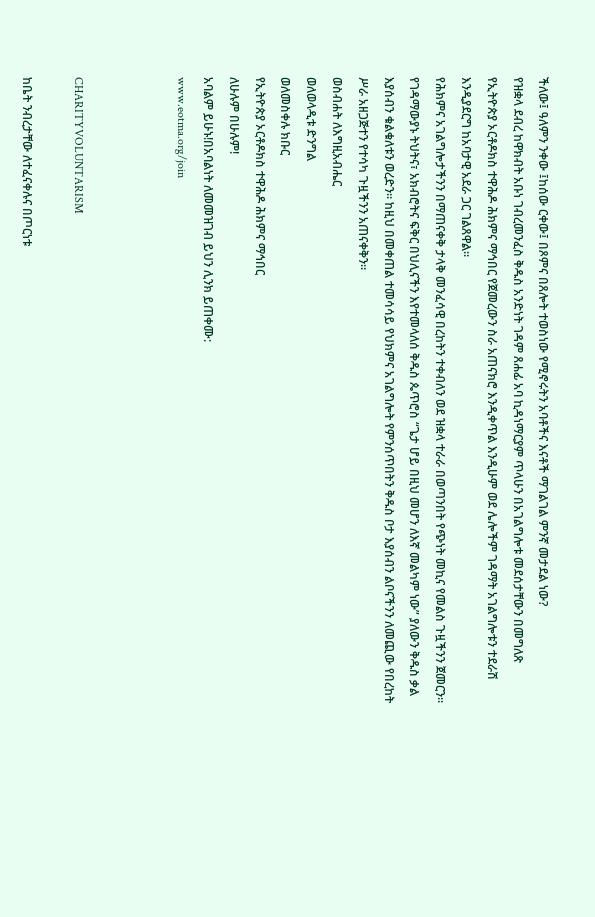ችለው፤ ዓለምን ንቀው ፤ከሰው ርቀው፤ በጾምና በጸሎት ተወስነው የሚኖሩትን አባቶችና እናቶች ማገልገል ምንኛ መታደል ነው?
የዝቋላ ደብረ ከዋክብት አቡነ ገብረመንፈስ ቅዱስ አንድነት ገዳም ጸሐፊ አባ ኪዳነማርያም ጥላሁን በአገልግሎቱ መደሰታቸውን በመግለጽ የኢትዮጵያ ኦርቶዶክስ ተዋሕዶ ሕክምና ማኅበር የጀመረውን ስራ አጠናክሮ እንዲቀጥል እንዲሁም ወደ ሌሎችም ገዳማት አገልግሎቱን ተደራሽ እንዲያደርግ ከአባታዊ አደራ ጋር ገልጸዋል።
የሕክምና አገልግሎታችንን በማጠናቀቅ ታላቅ መንፈሳዊ በረከትን ተቀብለን ወደ ዝቋላ ተራራ በወጣንበት የጭነት መኪና የመልስ ጉዟችንን ጀመርን። የገዳማውያኑ ትህትና፣ አክብሮትና ፍቅር በህሊናችን እየተመላለሰ ቅዱስ ጴጥሮስ “ጌታ ሆይ በዚህ መሆን ለእኛ መልካም ነው” ያለውን ቅዱስ ቃል እያሰብን ቁልቁለቱን ወረድን። ከዚህ በመቀጠል ተመሳሳይ የህክምና አገልግሎት የምንሰጥበትን ቅዱስ ቦታ እያሰብን ልቦናችንን ለመጪው የበረከት ሥራ አዘጋጅተን የተሳካ ጉዟችንን አጠናቀቅን።
ወስብሐት ለእግዚአብሔር
ወለወላዲቱ ድንግል
ወለመስቀሉ ክቡር
የኢትዮጵያ ኦርቶዶክስ ተዋሕዶ ሕክምና ማኅበር
ለሁሉም በሁሉም!
አባልም ይሁኑ!በአባልነት ለመመዝገብ ይህን ሊንክ ይጠቀሙ:
www.eotma.org/join



CHARITYVOLUNTARISM

ከቤት ንብረታቸው ለተፈናቀሉና በጦርነቱ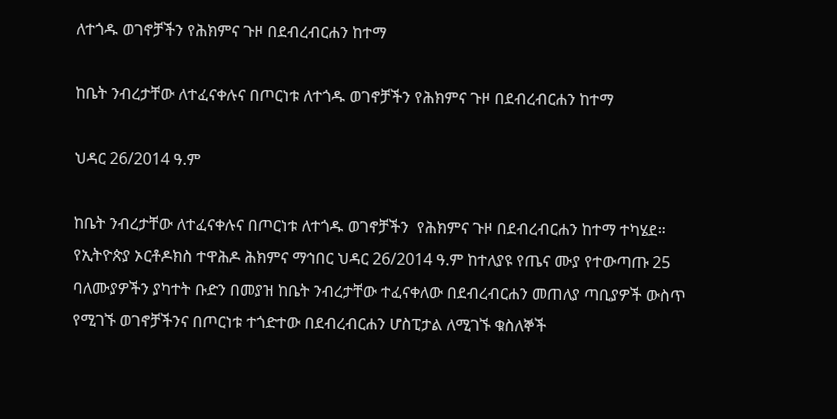ለተጎዱ ወገኖቻችን የሕክምና ጉዞ በደብረብርሐን ከተማ

ከቤት ንብረታቸው ለተፈናቀሉና በጦርነቱ ለተጎዱ ወገኖቻችን የሕክምና ጉዞ በደብረብርሐን ከተማ

ህዳር 26/2014 ዓ.ም

ከቤት ንብረታቸው ለተፈናቀሉና በጦርነቱ ለተጎዱ ወገኖቻችን  የሕክምና ጉዞ በደብረብርሐን ከተማ ተካሄደ። የኢትዮጵያ ኦርቶዶክስ ተዋሕዶ ሕክምና ማኅበር ህዳር 26/2014 ዓ.ም ከተለያዩ የጤና ሙያ የተውጣጡ 25 ባለሙያዎችን ያካተት ቡድን በመያዝ ከቤት ንብረታቸው ተፈናቀለው በደብረብርሐን መጠለያ ጣቢያዎች ውስጥ የሚገኙ ወገኖቻችንና በጦርነቱ ተጎድተው በደብረብርሐን ሆስፒታል ለሚገኙ ቁስለኞች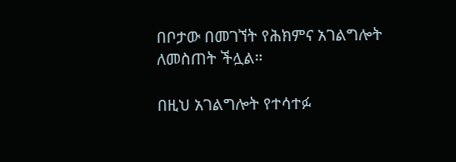በቦታው በመገኘት የሕክምና አገልግሎት ለመስጠት ችሏል።

በዚህ አገልግሎት የተሳተፉ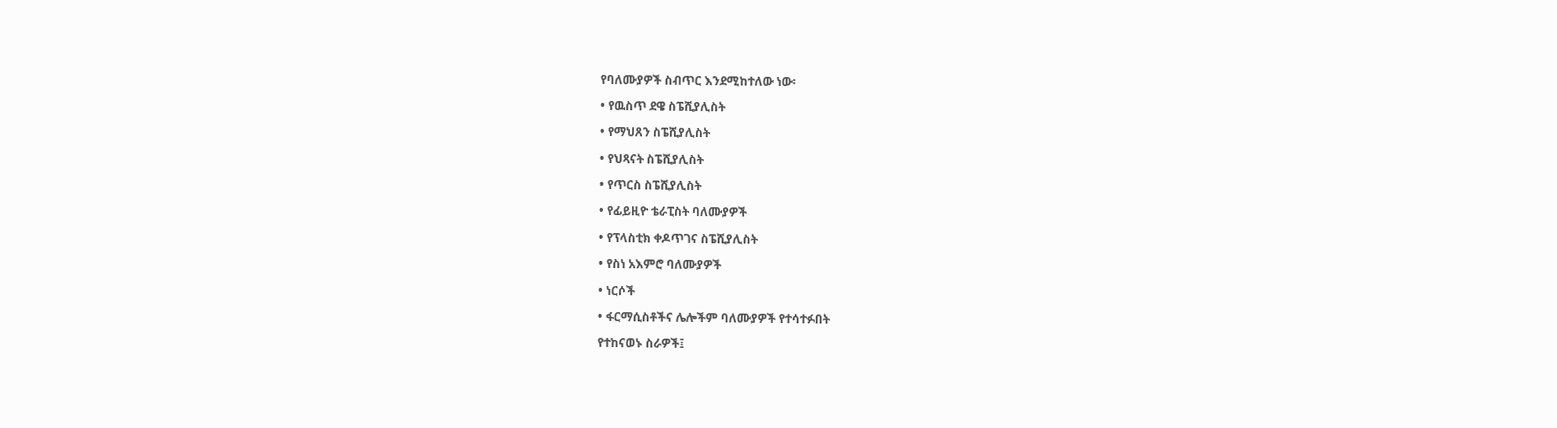የባለሙያዎች ስብጥር እንደሚከተለው ነው፡

• የዉስጥ ደዌ ስፔሺያሊስት

• የማህጸን ስፔሺያሊስት

• የህጻናት ስፔሺያሊስት

• የጥርስ ስፔሺያሊስት

• የፊይዚዮ ቴራፒስት ባለሙያዎች

• የፕላስቲክ ቀዶጥገና ስፔሺያሊስት

• የስነ አእምሮ ባለሙያዎች

• ነርሶች

• ፋርማሲስቶችና ሌሎችም ባለሙያዎች የተሳተፉበት

የተከናወኑ ስራዎች፤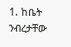1. ከቤት ንብረታቸው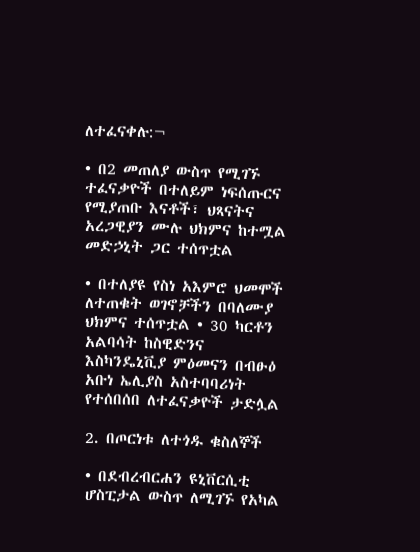ለተፈናቀሉ:¬

• በ2 መጠለያ ውስጥ የሚገኙ ተፈናቃዮች በተለይም ነፍሰጡርና የሚያጠቡ እናቶች፣ ህጻናትና አረጋዊያን ሙሉ ህክምና ከተሟል መድኃኒት ጋር ተሰጥቷል

• በተለያዩ የስነ አእምሮ ህመሞች ለተጠቁት ወገኖቻችን በባለሙያ ህክምና ተሰጥቷል • 30 ካርቶን አልባሳት ከስዊድንና እስካንዴኒቪያ ምዕመናን በብፁዕ አቡነ ኤሊያስ አስተባባሪነት የተሰበሰበ ለተፈናቃዮች ታድሏል

2. በጦርነቱ ለተጎዱ ቁስለኞች

• በደብረብርሐን ዩኒቨርሲቲ ሆስፒታል ውስጥ ለሚገኙ የአካል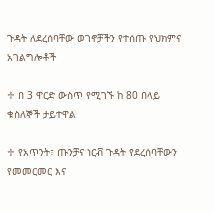ጉዳት ለደረሰባቸው ወገኖቻችን የተሰጡ የህክምና አገልግሎቶች

♱ በ 3 ዋርድ ውስጥ የሚገኙ ከ 80 በላይ ቁስለኞች ታይተዋል

♱ የአጥንት፣ ጡንቻና ነርቭ ጉዳት የደረሰባቸውን የመመርመር እና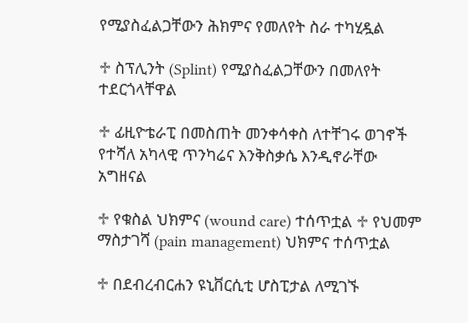የሚያስፈልጋቸውን ሕክምና የመለየት ስራ ተካሂዷል

♱ ስፕሊንት (Splint) የሚያስፈልጋቸውን በመለየት ተደርጎላቸዋል

♱ ፊዚዮቴራፒ በመስጠት መንቀሳቀስ ለተቸገሩ ወገኖች የተሻለ አካላዊ ጥንካሬና እንቅስቃሴ እንዲኖራቸው አግዘናል

♱ የቁስል ህክምና (wound care) ተሰጥቷል ♱ የህመም ማስታገሻ (pain management) ህክምና ተሰጥቷል

♱ በደብረብርሐን ዩኒቨርሲቲ ሆስፒታል ለሚገኙ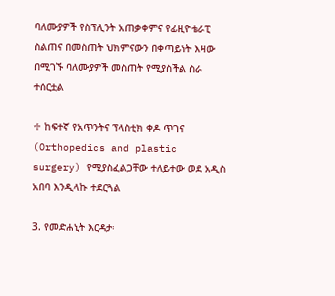ባለሙያዎች የስፕሊንት አጠቃቀምና የፊዚዮቴራፒ ስልጠና በመስጠት ህክምናውን በቀጣይነት እዛው በሚገኙ ባለሙያዎች መስጠት የሚያስችል ስራ ተሰርቷል

♱ ከፍተኛ የአጥንትና ፕላስቲክ ቀዶ ጥገና (Orthopedics and plastic surgery) የሚያስፈልጋቸው ተለይተው ወደ አዲስ አበባ እንዲላኩ ተደርጓል

3. የመድሐኒት እርዳታ፡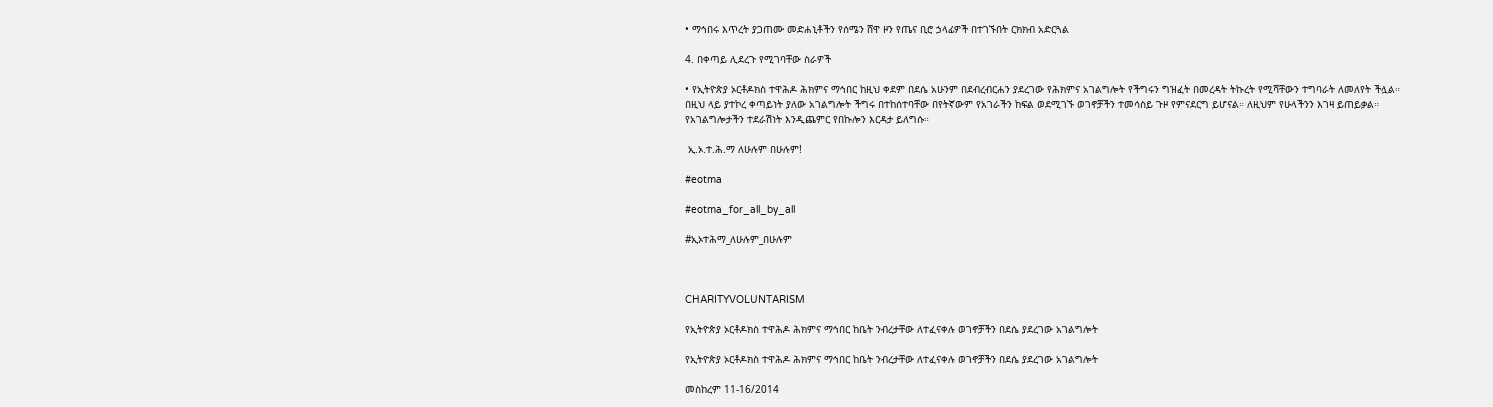• ማኅበሩ እጥረት ያጋጠሙ መድሐኒቶችን የሰሜን ሸዋ ዞን የጤና ቢሮ ኃላፊዎች በተገኙበት ርክክብ አድርጓል

4. በቀጣይ ሊደረጉ የሚገባቸው ስራዎች

• የኢትዮጵያ ኦርቶዶክስ ተዋሕዶ ሕክምና ማኅበር ከዚህ ቀደም በደሴ አሁንም በደብረብርሐን ያደረገው የሕክምና አገልግሎት የችግሩን ግዝፈት በመረዳት ትኩረት የሚሻቸውን ተግባራት ለመለየት ችሏል። በዚህ ላይ ያተኮረ ቀጣይነት ያለው አገልግሎት ችግሩ በተከሰተባቸው በየትኛውም የአገራችን ከፍል ወደሚገኙ ወገኖቻችን ተመሳስይ ጉዞ የምናደርግ ይሆናል። ለዚህም የሁላችንን እገዛ ይጠይቃል። የአገልግሎታችን ተደራሽነት እንዲጨምር የበኩሎን እርዳታ ይለግሱ።

 ኢ.ኦ.ተ.ሕ.ማ ለሁሉም በሁሉም!

#eotma

#eotma_for_all_by_all

#ኢኦተሕማ_ለሁሉም_በሁሉም



CHARITYVOLUNTARISM

የኢትዮጵያ ኦርቶዶክስ ተዋሕዶ ሕክምና ማኅበር ከቤት ንብረታቸው ለተፈናቀሉ ወገኖቻችን በደሴ ያደረገው አገልግሎት

የኢትዮጵያ ኦርቶዶክስ ተዋሕዶ ሕክምና ማኅበር ከቤት ንብረታቸው ለተፈናቀሉ ወገኖቻችን በደሴ ያደረገው አገልግሎት

መስከረም 11-16/2014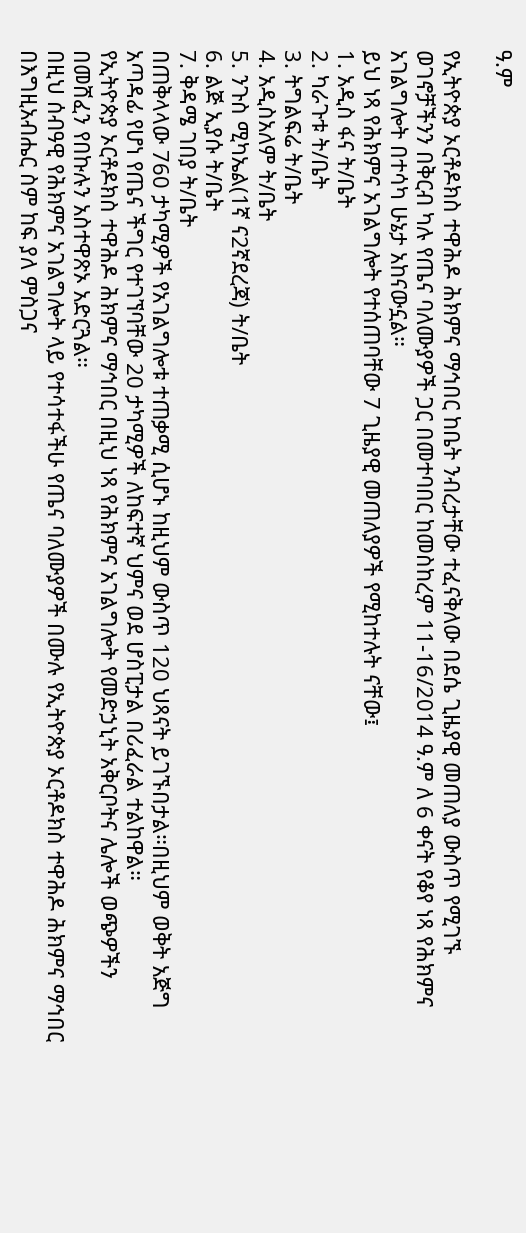ዓ.ም

የኢትዮጵያ ኦርቶዶክስ ተዋሕዶ ሕክምና ማኅበር ከቤት ንብረታቸው ተፈናቅለው በደሴ ጊዜያዊ መጠለያ ውስጥ የሚገኙ ወገኖቻችንን በቅርብ ካሉ የጤና ባለሙያዎች ጋር በመተባበር ከመስከረም 11-16/2014 ዓ.ም ለ 6 ቀናት የቆየ ነጻ የሕክምና አገልግሎት በተሳካ ሁኔታ አከናውኗል።
ይህ ነጻ የሕክምና አገልግሎት የተሰጠባቸው 7 ጊዜያዊ መጠለያዎች የሚከተሉት ናቸው፤
1. አዲስ ፋና ት/ቤት
2. ካራጉቱ ት/ቤት
3. ትግልፍሬ ት/ቤት
4. አዲስአለም ት/ቤት
5. ንጉስ ሚካኤል(1ኛ ና2ኛደረጃ) ት/ቤት
6. ልጅ ኢያሱ ት/ቤት
7. ቅዳሜ ገበያ ት/ቤት
በጠቅላላው 760 ታካሚዎች የአገልግሎቱ ተጠቃሚ ሲሆኑ ከዚህም ውስጥ 120 ህጻናት ይገኙበታል።በዚህም ወቅት አጅግ አጣዳፊ የሆነ የጤና ችግር የተገኘባቸው 20 ታካሚዎች ለከፍተኛ ህምና ወደ ሆስፒታል በሪፈራል ተልከዋል።
የኢትዮጵያ ኦርቶዶክስ ተዋሕዶ ሕክምና ማኅበር በዚህ ነጻ የሕክምና አገልግሎት የመድኃኒት አቅርቦትና ሌሎች ወጭዎችን በመሸፈን የበኩሉን አስተዋጽኦ አድርጓል።
በዚህ ሰብዓዊ የሕክምና አገልግሎት ላይ የተሳተፋችሁ የጤና ባለሙያዎች በሙሉ የኢትዮጵያ ኦርቶዶክስ ተዋሕዶ ሕክምና ማኅበር በእግዚአብሔር ስም ከፍ ያለ ምስጋና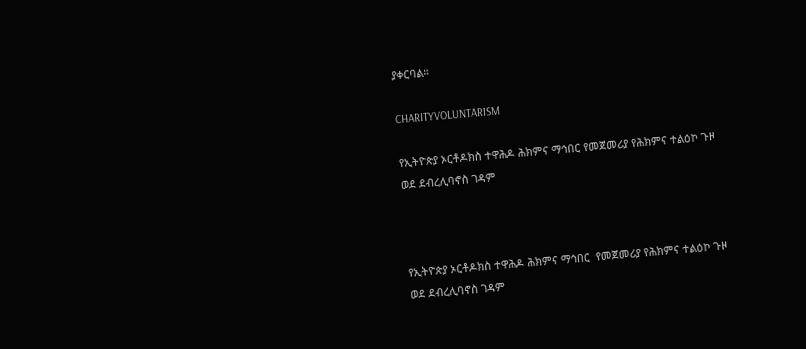ያቀርባል።

CHARITYVOLUNTARISM

የኢትዮጵያ ኦርቶዶክስ ተዋሕዶ ሕክምና ማኅበር የመጀመሪያ የሕክምና ተልዕኮ ጉዞ ወደ ደብረሊባኖስ ገዳም



የኢትዮጵያ ኦርቶዶክስ ተዋሕዶ ሕክምና ማኅበር  የመጀመሪያ የሕክምና ተልዕኮ ጉዞ ወደ ደብረሊባኖስ ገዳም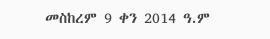መስከረም 9 ቀን 2014 ዓ.ም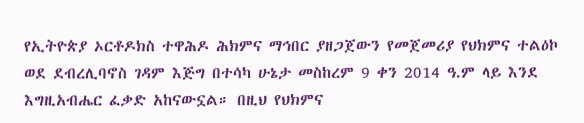የኢትዮጵያ ኦርቶዶክስ ተዋሕዶ ሕክምና ማኅበር ያዘጋጀውን የመጀመሪያ የህክምና ተልዕኮ ወደ ደብረሊባኖስ ገዳም እጅግ በተሳካ ሁኔታ መስከረም 9 ቀን 2014 ዓ.ም ላይ እንደ እግዚአብሔር ፈቃድ አከናውኗል። በዚህ የህክምና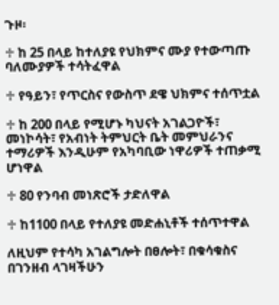ጉዞ፡

♱ ከ 25 በላይ ከተለያዩ የህክምና ሙያ የተውጣጡ ባለሙያዎች ተሳትፈዋል

♱ የዓይን፣ የጥርስና የውስጥ ደዌ ህክምና ተሰጥቷል

♱ ከ 200 በላይ የሚሆኑ ካህናት አገልጋዮች፣ መነኮሳት፣ የአብነት ትምህርት ቤት መምህራንና ተማሪዎች እንዲሁም የአካባቢው ነዋሪዎች ተጠቃሚ ሆነዋል

♱ 80 የንባብ መነጽሮች ታድለዋል

♱ ከ1100 በላይ የተለያዩ መድሐኒቶች ተሰጥተዋል

ለዚህም የተሳካ አገልግሎት በፀሎት፣ በቁሳቁስና በገንዘብ ላገዛችሁን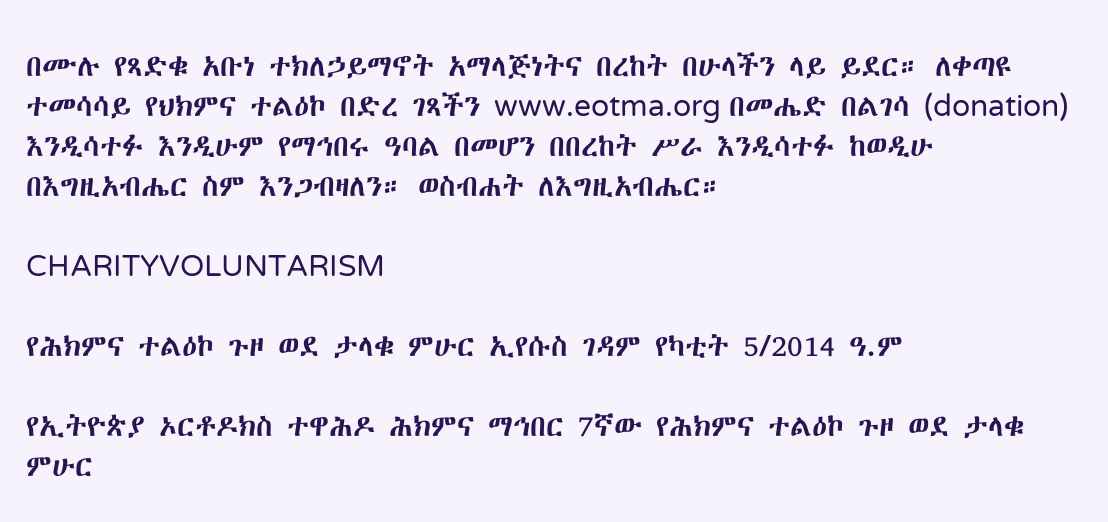በሙሉ የጻድቁ አቡነ ተክለኃይማኖት አማላጅነትና በረከት በሁላችን ላይ ይደር። ለቀጣዩ ተመሳሳይ የህክምና ተልዕኮ በድረ ገጻችን www.eotma.org በመሔድ በልገሳ (donation) እንዲሳተፉ እንዲሁም የማኅበሩ ዓባል በመሆን በበረከት ሥራ እንዲሳተፉ ከወዲሁ በእግዚአብሔር ስም እንጋብዛለን። ወስብሐት ለእግዚአብሔር።

CHARITYVOLUNTARISM

የሕክምና ተልዕኮ ጉዞ ወደ ታላቁ ምሁር ኢየሱስ ገዳም የካቲት 5/2014 ዓ.ም

የኢትዮጵያ ኦርቶዶክስ ተዋሕዶ ሕክምና ማኅበር 7ኛው የሕክምና ተልዕኮ ጉዞ ወደ ታላቁ ምሁር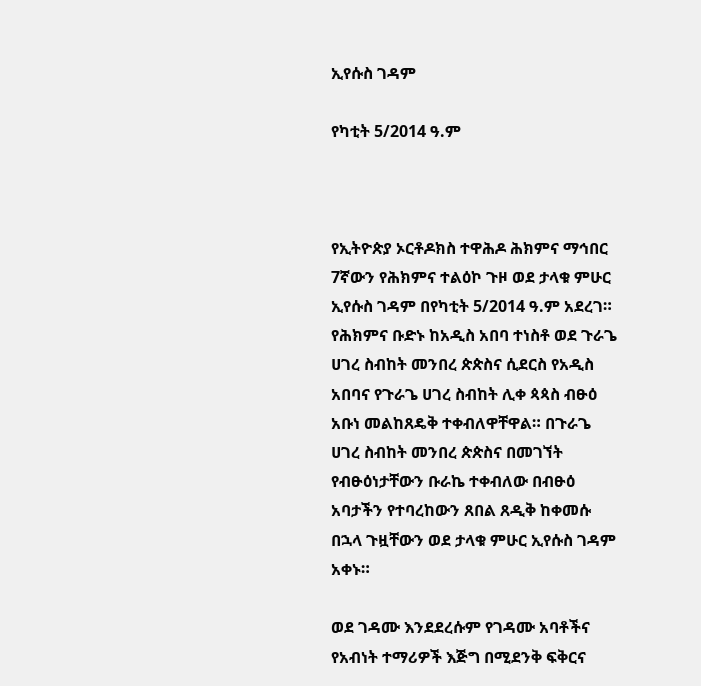ኢየሱስ ገዳም

የካቲት 5/2014 ዓ.ም



የኢትዮጵያ ኦርቶዶክስ ተዋሕዶ ሕክምና ማኅበር 7ኛውን የሕክምና ተልዕኮ ጉዞ ወደ ታላቁ ምሁር ኢየሱስ ገዳም በየካቲት 5/2014 ዓ.ም አደረገ። የሕክምና ቡድኑ ከአዲስ አበባ ተነስቶ ወደ ጉራጌ ሀገረ ስብከት መንበረ ጵጵስና ሲደርስ የአዲስ አበባና የጉራጌ ሀገረ ስብከት ሊቀ ጳጳስ ብፁዕ አቡነ መልከጸዴቅ ተቀብለዋቸዋል። በጉራጌ ሀገረ ስብከት መንበረ ጵጵስና በመገኘት የብፁዕነታቸውን ቡራኬ ተቀብለው በብፁዕ አባታችን የተባረከውን ጸበል ጸዲቅ ከቀመሱ በኋላ ጉዟቸውን ወደ ታላቁ ምሁር ኢየሱስ ገዳም አቀኑ።

ወደ ገዳሙ እንደደረሱም የገዳሙ አባቶችና የአብነት ተማሪዎች እጅግ በሚደንቅ ፍቅርና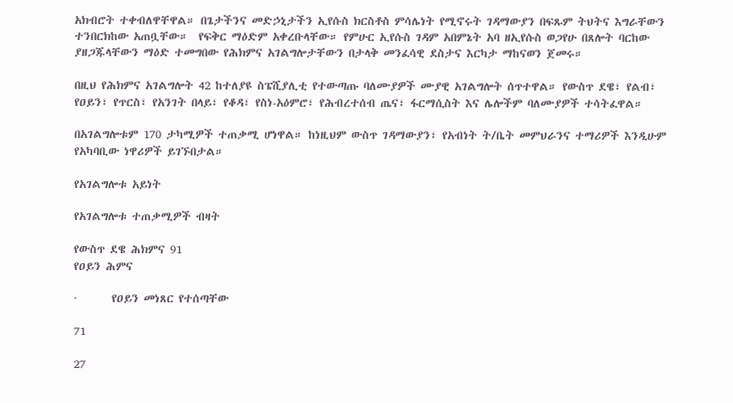አክብሮት ተቀብለዋቸዋል። በጌታችንና መድኃኒታችን ኢየሱስ ክርስቶስ ምሳሌነት የሚኖሩት ገዳማውያን በፍጹም ትህትና እግራቸውን ተንበርክከው አጠቧቸው።  የፍቅር ማዕድም አቀረቡላቸው። የምሁር ኢየሱስ ገዳም አበምኔት አባ ዘኢየሱስ ወጋየሁ በጸሎት ባርከው ያዘጋጁላቸውን ማዕድ ተመግበው የሕክምና አገልግሎታቸውን በታላቅ መንፈሳዊ ደስታና እርካታ ማከናወን ጀመሩ።

በዚህ የሕክምና አገልግሎት 42 ከተለያዩ ስፔሺያሊቲ የተውጣጡ ባለሙያዎች ሙያዊ አገልግሎት ሰጥተዋል። የውስጥ ደዌ፣ የልብ፣ የዐይን፣ የጥርስ፣ የአንገት በላይ፣ የቆዳ፣ የስነ-አዕምሮ፣ የሕብረተሰብ ጤና፣ ፋርማሲስት እና ሌሎችም ባለሙያዎች ተሳትፈዋል።

በአገልግሎቱም 170 ታካሚዎች ተጠቃሚ ሆነዋል። ከነዚህም ውስጥ ገዳማውያን፣ የአብነት ት/ቤት መምህራንና ተማሪዎች እንዲሁም የአካባቢው ነዋሪዎች ይገኙበታል።

የአገልግሎቱ አይነት

የአገልግሎቱ ተጠቃሚዎች ብዛት

የውስጥ ደዌ ሕክምና 91
የዐይን ሕምና

·       የዐይን መነጸር የተሰጣቸው

71

27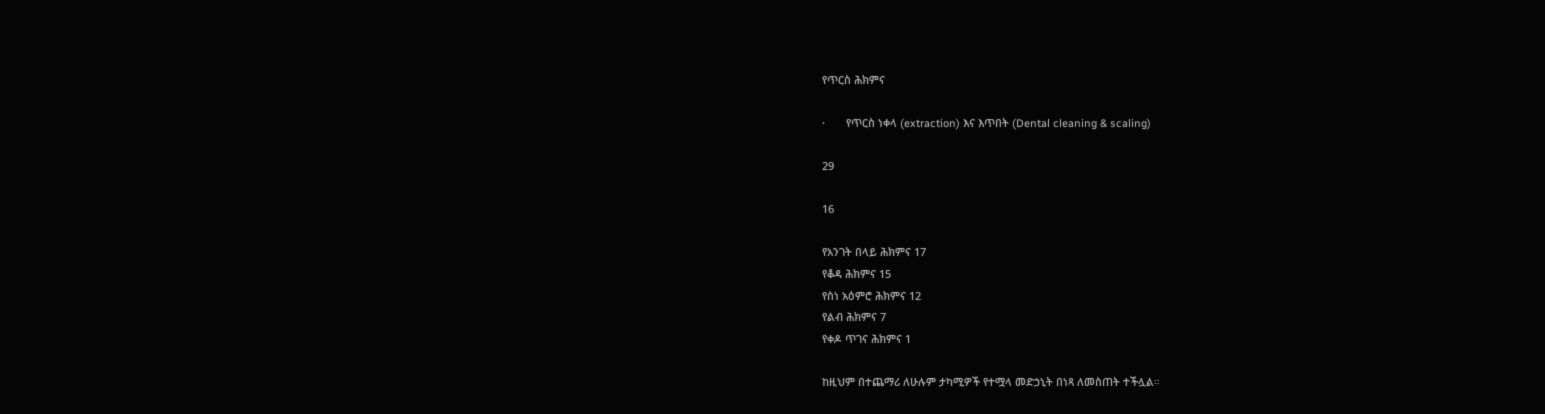የጥርስ ሕክምና

·       የጥርስ ነቀላ (extraction) እና እጥበት (Dental cleaning & scaling)

29

16

የአንገት በላይ ሕክምና 17
የቆዳ ሕክምና 15
የስነ አዕምሮ ሕክምና 12
የልብ ሕክምና 7
የቀዶ ጥገና ሕክምና 1

ከዚህም በተጨማሪ ለሁሉም ታካሚዎች የተሟላ መድኃኒት በነጻ ለመስጠት ተችሏል።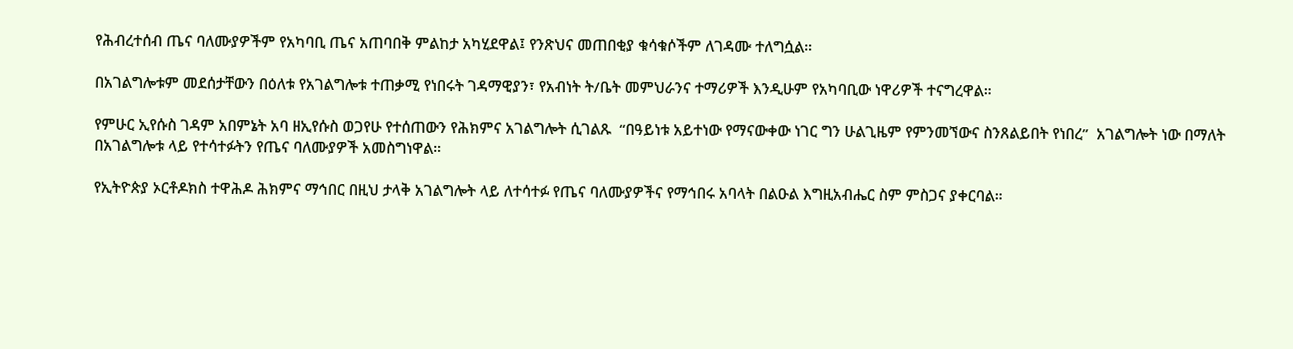የሕብረተሰብ ጤና ባለሙያዎችም የአካባቢ ጤና አጠባበቅ ምልከታ አካሂደዋል፤ የንጽህና መጠበቂያ ቁሳቁሶችም ለገዳሙ ተለግሷል።

በአገልግሎቱም መደሰታቸውን በዕለቱ የአገልግሎቱ ተጠቃሚ የነበሩት ገዳማዊያን፣ የአብነት ት/ቤት መምህራንና ተማሪዎች እንዲሁም የአካባቢው ነዋሪዎች ተናግረዋል።

የምሁር ኢየሱስ ገዳም አበምኔት አባ ዘኢየሱስ ወጋየሁ የተሰጠውን የሕክምና አገልግሎት ሲገልጹ  “በዓይነቱ አይተነው የማናውቀው ነገር ግን ሁልጊዜም የምንመኘውና ስንጸልይበት የነበረ”  አገልግሎት ነው በማለት በአገልግሎቱ ላይ የተሳተፉትን የጤና ባለሙያዎች አመስግነዋል።

የኢትዮጵያ ኦርቶዶክስ ተዋሕዶ ሕክምና ማኅበር በዚህ ታላቅ አገልግሎት ላይ ለተሳተፉ የጤና ባለሙያዎችና የማኅበሩ አባላት በልዑል እግዚአብሔር ስም ምስጋና ያቀርባል።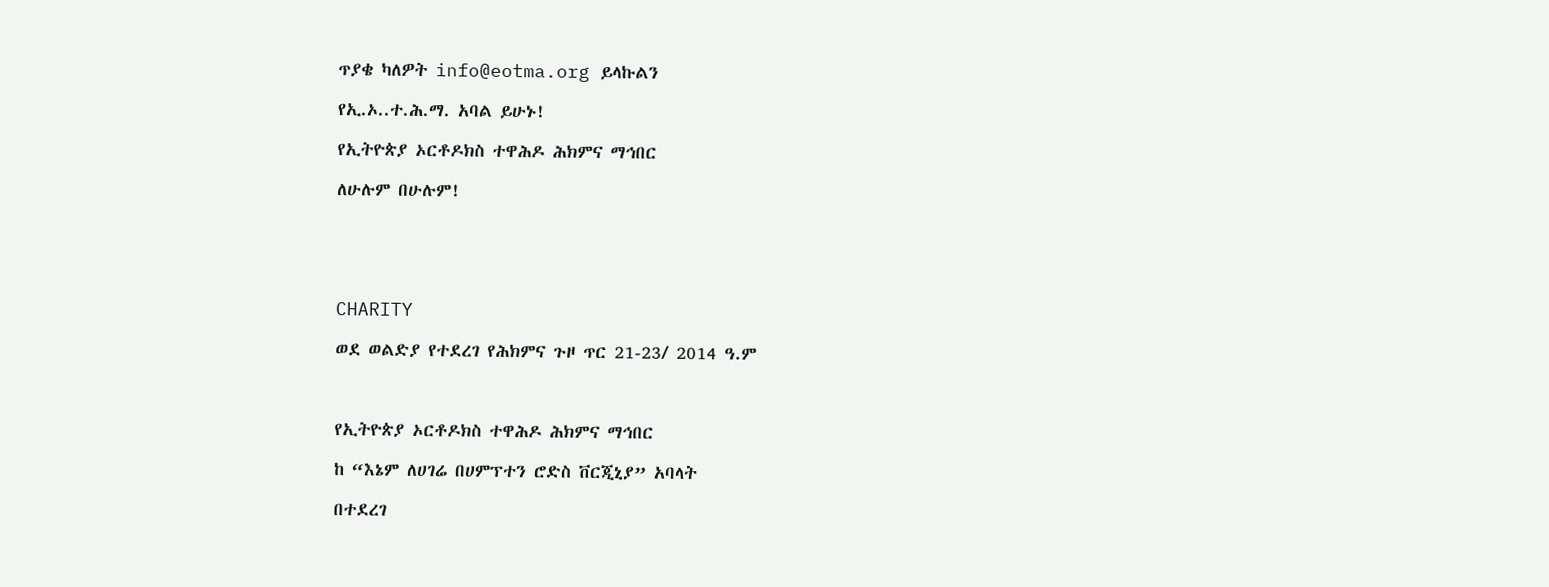ጥያቄ ካለዎት info@eotma.org ይላኩልን

የኢ.ኦ..ተ.ሕ.ማ. አባል ይሁኑ!

የኢትዮጵያ ኦርቶዶክስ ተዋሕዶ ሕክምና ማኅበር

ለሁሉም በሁሉም!





CHARITY

ወደ ወልድያ የተደረገ የሕክምና ጉዞ ጥር 21-23/ 2014 ዓ.ም



የኢትዮጵያ ኦርቶዶክስ ተዋሕዶ ሕክምና ማኅበር

ከ “እኔም ለሀገሬ በሀምፕተን ሮድስ ቨርጂኒያ” አባላት

በተደረገ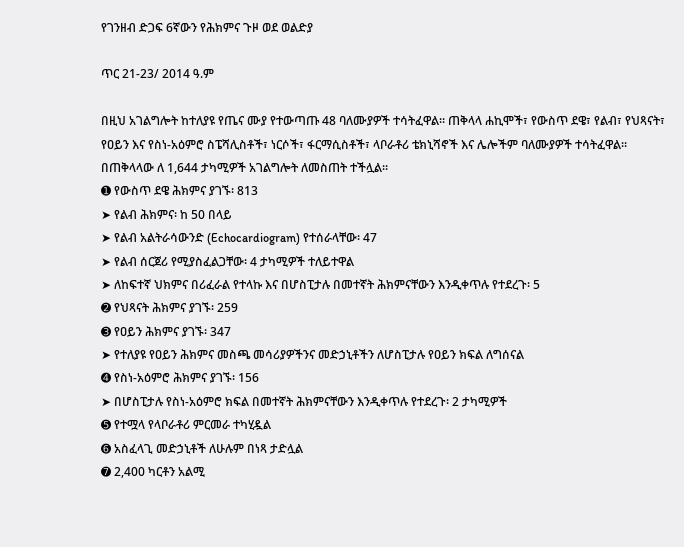የገንዘብ ድጋፍ 6ኛውን የሕክምና ጉዞ ወደ ወልድያ

ጥር 21-23/ 2014 ዓ.ም

በዚህ አገልግሎት ከተለያዩ የጤና ሙያ የተውጣጡ 48 ባለሙያዎች ተሳትፈዋል። ጠቅላላ ሐኪሞች፣ የውስጥ ደዌ፣ የልብ፣ የህጻናት፣ የዐይን እና የስነ-አዕምሮ ስፔሻሊስቶች፣ ነርሶች፣ ፋርማሲስቶች፣ ላቦራቶሪ ቴክኒሻኖች እና ሌሎችም ባለሙያዎች ተሳትፈዋል።
በጠቅላላው ለ 1,644 ታካሚዎች አገልግሎት ለመስጠት ተችሏል።
➊ የውስጥ ደዌ ሕክምና ያገኙ፡ 813
➤ የልብ ሕክምና፡ ከ 50 በላይ
➤ የልብ አልትራሳውንድ (Echocardiogram) የተሰራላቸው፡ 47
➤ የልብ ሰርጀሪ የሚያስፈልጋቸው፡ 4 ታካሚዎች ተለይተዋል
➤ ለከፍተኛ ህክምና በሪፈራል የተላኩ እና በሆስፒታሉ በመተኛት ሕክምናቸውን እንዲቀጥሉ የተደረጉ፡ 5
➋ የህጻናት ሕክምና ያገኙ፡ 259
➌ የዐይን ሕክምና ያገኙ፡ 347
➤ የተለያዩ የዐይን ሕክምና መስጫ መሳሪያዎችንና መድኃኒቶችን ለሆስፒታሉ የዐይን ክፍል ለግሰናል
➍ የስነ-አዕምሮ ሕክምና ያገኙ፡ 156
➤ በሆስፒታሉ የስነ-አዕምሮ ክፍል በመተኛት ሕክምናቸውን እንዲቀጥሉ የተደረጉ፡ 2 ታካሚዎች
➎ የተሟላ የላቦራቶሪ ምርመራ ተካሂዷል
➏ አስፈላጊ መድኃኒቶች ለሁሉም በነጻ ታድሏል
➐ 2,400 ካርቶን አልሚ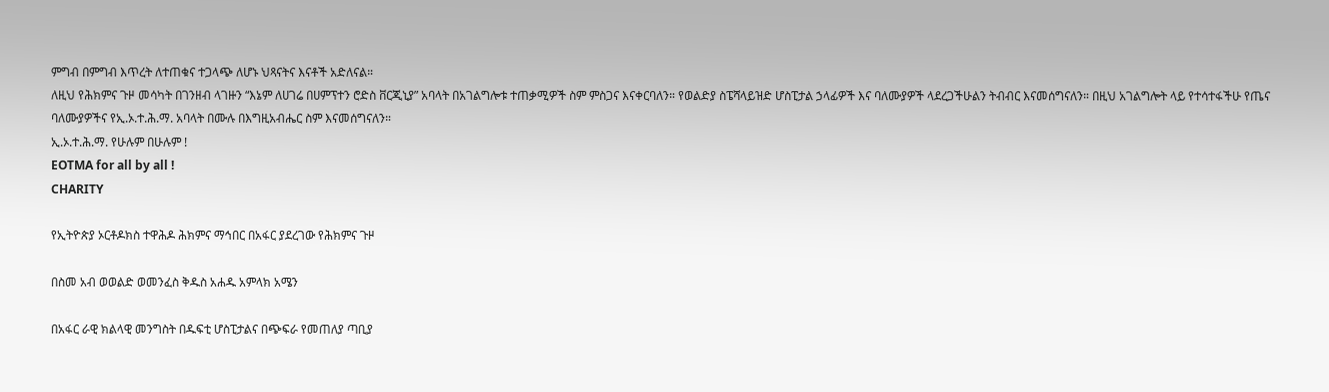ምግብ በምግብ እጥረት ለተጠቁና ተጋላጭ ለሆኑ ህጻናትና እናቶች አድለናል።
ለዚህ የሕክምና ጉዞ መሳካት በገንዘብ ላገዙን “እኔም ለሀገሬ በሀምፕተን ሮድስ ቨርጂኒያ” አባላት በአገልግሎቱ ተጠቃሚዎች ስም ምስጋና እናቀርባለን። የወልድያ ስፔሻላይዝድ ሆስፒታል ኃላፊዎች እና ባለሙያዎች ላደረጋችሁልን ትብብር እናመሰግናለን። በዚህ አገልግሎት ላይ የተሳተፋችሁ የጤና ባለሙያዎችና የኢ.ኦ.ተ.ሕ.ማ. አባላት በሙሉ በእግዚአብሔር ስም እናመሰግናለን።
ኢ.ኦ.ተ.ሕ.ማ. የሁሉም በሁሉም !
EOTMA for all by all !
CHARITY

የኢትዮጵያ ኦርቶዶክስ ተዋሕዶ ሕክምና ማኅበር በአፋር ያደረገው የሕክምና ጉዞ

በስመ አብ ወወልድ ወመንፈስ ቅዱስ አሐዱ አምላክ አሜን

በአፋር ራዊ ክልላዊ መንግስት በዱፍቲ ሆስፒታልና በጭፍራ የመጠለያ ጣቢያ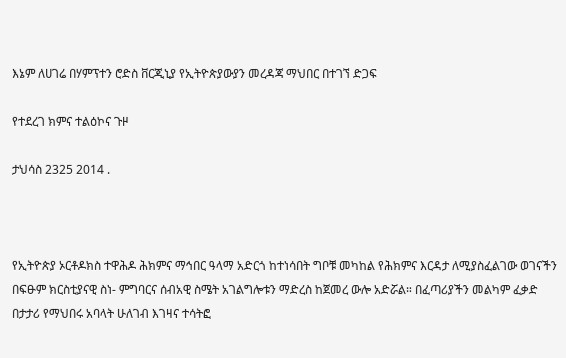እኔም ለሀገሬ በሃምፕተን ሮድስ ቨርጂኒያ የኢትዮጵያውያን መረዳጃ ማህበር በተገኘ ድጋፍ

የተደረገ ክምና ተልዕኮና ጉዞ

ታህሳስ 2325 2014 .



የኢትዮጵያ ኦርቶዶክስ ተዋሕዶ ሕክምና ማኅበር ዓላማ አድርጎ ከተነሳበት ግቦቹ መካከል የሕክምና እርዳታ ለሚያስፈልገው ወገናችን በፍፁም ክርስቲያናዊ ስነ- ምግባርና ሰብአዊ ስሜት አገልግሎቱን ማድረስ ከጀመረ ውሎ አድሯል። በፈጣሪያችን መልካም ፈቃድ በታታሪ የማህበሩ አባላት ሁለገብ እገዛና ተሳትፎ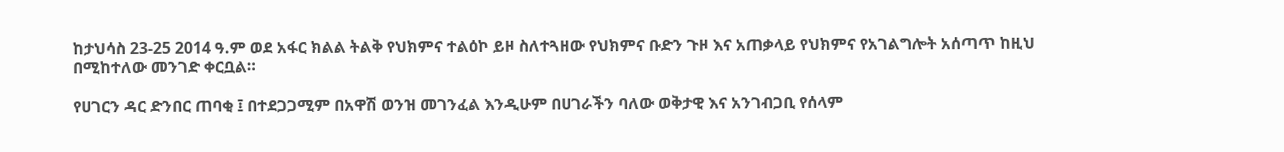ከታህሳስ 23-25 2014 ዓ.ም ወደ አፋር ክልል ትልቅ የህክምና ተልዕኮ ይዞ ስለተጓዘው የህክምና ቡድን ጉዞ እና አጠቃላይ የህክምና የአገልግሎት አሰጣጥ ከዚህ በሚከተለው መንገድ ቀርቧል።

የሀገርን ዳር ድንበር ጠባቂ ፤ በተደጋጋሚም በአዋሽ ወንዝ መገንፈል እንዲሁም በሀገራችን ባለው ወቅታዊ እና አንገብጋቢ የሰላም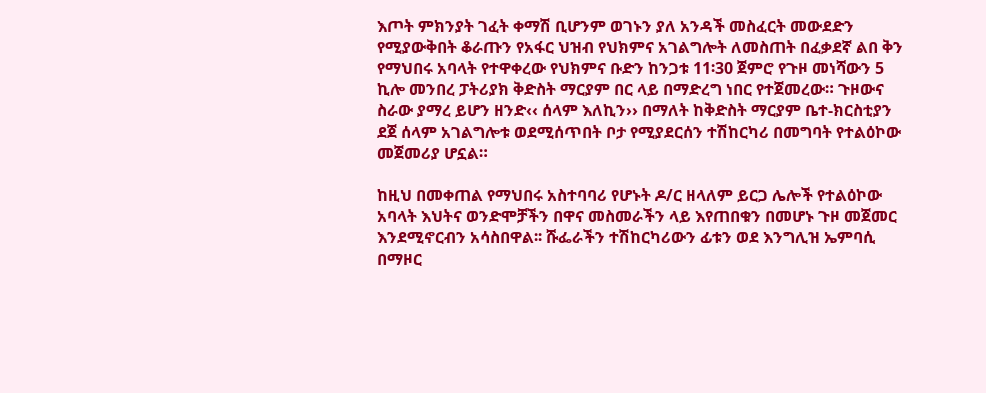እጦት ምክንያት ገፈት ቀማሽ ቢሆንም ወገኑን ያለ አንዳች መስፈርት መውደድን የሚያውቅበት ቆራጡን የአፋር ህዝብ የህክምና አገልግሎት ለመስጠት በፈቃደኛ ልበ ቅን የማህበሩ አባላት የተዋቀረው የህክምና ቡድን ከንጋቱ 11፡30 ጀምሮ የጉዞ መነሻውን 5 ኪሎ መንበረ ፓትሪያክ ቅድስት ማርያም በር ላይ በማድረግ ነበር የተጀመረው። ጉዞውና ስራው ያማረ ይሆን ዘንድ‹‹ ሰላም እለኪን›› በማለት ከቅድስት ማርያም ቤተ-ክርስቲያን ደጀ ሰላም አገልግሎቱ ወደሚሰጥበት ቦታ የሚያደርሰን ተሽከርካሪ በመግባት የተልዕኮው መጀመሪያ ሆኗል።

ከዚህ በመቀጠል የማህበሩ አስተባባሪ የሆኑት ዶ/ር ዘላለም ይርጋ ሌሎች የተልዕኮው አባላት እህትና ወንድሞቻችን በዋና መስመራችን ላይ እየጠበቁን በመሆኑ ጉዞ መጀመር እንደሚኖርብን አሳስበዋል፡፡ ሹፌራችን ተሽከርካሪውን ፊቱን ወደ እንግሊዝ ኤምባሲ በማዞር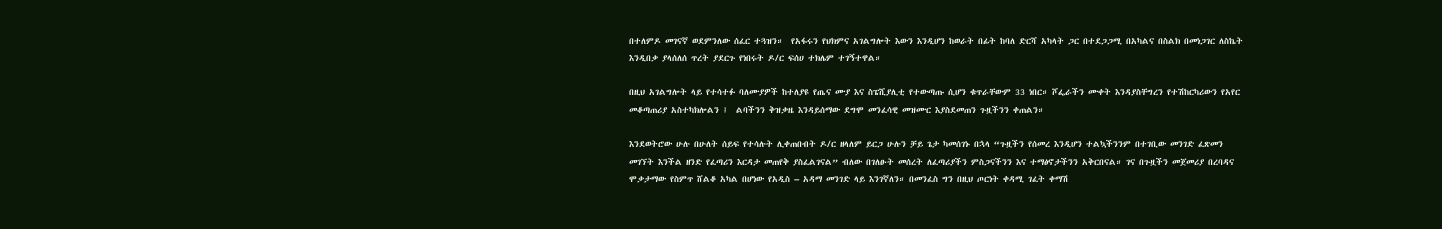በተለምዶ መገናኛ ወደምንለው ሰፈር ተጓዝን።  የአፋሩን የህክምና አገልግሎት እውን እንዲሆን ከወራት በፊት ከባለ ድርሻ አካላት ጋር በተደጋጋሚ በአካልና በስልክ በመነጋገር ለስኬት እንዲበቃ ያላሰለሰ ጥረት ያደርጉ የነበሩት ዶ/ር ፍሰሀ ተክሌም ተገኝተዋል።

በዚህ አገልግሎት ላይ የተሳተፉ ባለሙያዎች ከተለያዩ የጤና ሙያ እና ስፔሺያሊቲ የተውጣጡ ሲሆን ቁጥራቸውም 33 ነበር። ሾፌራችን ሙቀት እንዳያስቸግረን የተሽከርካሪውን የአየር መቆጣጠሪያ አስተካክሎልን ፤  ልባችንን ቅዝቃዜ እንዳይሰማው ደግሞ መንፈሳዊ መዝሙር እያስደመጠን ጉዟችንን ቀጠልን።

እንደወትሮው ሁሉ በሁለት ሰይፍ የተሳሉት ሊቀጠበብት ዶ/ር ዘላለም ይርጋ ሁሉን ቻይ ጌታ ካመሰገኑ በኋላ “ጉዟችን የሰመረ እንዲሆን ተልኳችንንም በተገቢው መንገድ ፈጽመን መገኘት እንችል ዘንድ የፈጣሪን እርዳታ መጠየቅ ያስፈልገናል” ብለው በገለፁት መሰረት ለፈጣሪያችን ምስጋናችንን እና ተማፅኖታችንን አቅርበናል። ገና በጉዟችን መጀመሪያ በረባዳና ሞቃታማው የስምጥ ሸልቆ አካል በሆነው የአዲስ – አዳማ መንገድ ላይ እንገኛለን። በመንፈስ ግን በዚህ ጦርነት ቀዳሚ ገፈት ቀማሽ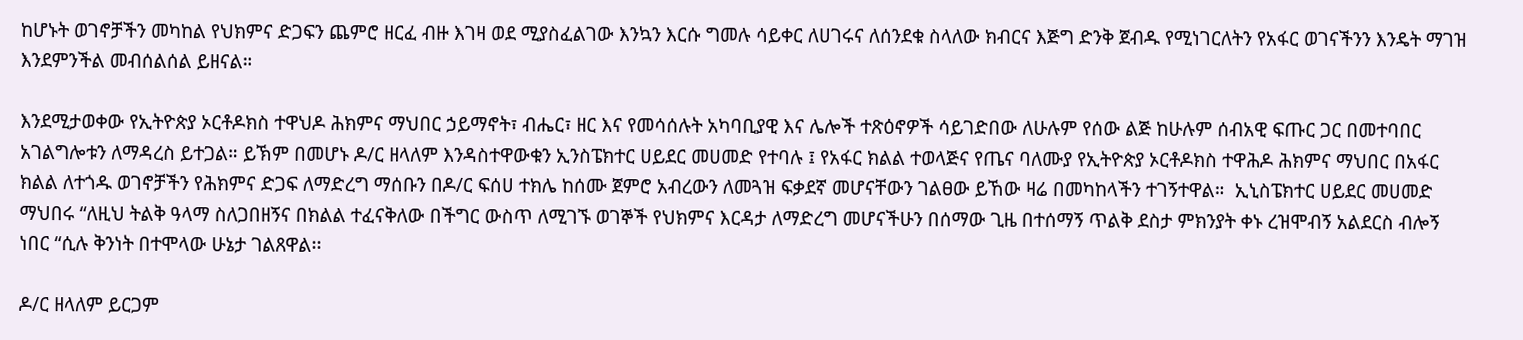ከሆኑት ወገኖቻችን መካከል የህክምና ድጋፍን ጨምሮ ዘርፈ ብዙ እገዛ ወደ ሚያስፈልገው እንኳን እርሱ ግመሉ ሳይቀር ለሀገሩና ለሰንደቁ ስላለው ክብርና እጅግ ድንቅ ጀብዱ የሚነገርለትን የአፋር ወገናችንን እንዴት ማገዝ እንደምንችል መብሰልሰል ይዘናል።

እንደሚታወቀው የኢትዮጵያ ኦርቶዶክስ ተዋህዶ ሕክምና ማህበር ኃይማኖት፣ ብሔር፣ ዘር እና የመሳሰሉት አካባቢያዊ እና ሌሎች ተጽዕኖዎች ሳይገድበው ለሁሉም የሰው ልጅ ከሁሉም ሰብአዊ ፍጡር ጋር በመተባበር አገልግሎቱን ለማዳረስ ይተጋል። ይኽም በመሆኑ ዶ/ር ዘላለም እንዳስተዋውቁን ኢንስፔክተር ሀይደር መሀመድ የተባሉ ፤ የአፋር ክልል ተወላጅና የጤና ባለሙያ የኢትዮጵያ ኦርቶዶክስ ተዋሕዶ ሕክምና ማህበር በአፋር ክልል ለተጎዱ ወገኖቻችን የሕክምና ድጋፍ ለማድረግ ማሰቡን በዶ/ር ፍሰሀ ተክሌ ከሰሙ ጀምሮ አብረውን ለመጓዝ ፍቃደኛ መሆናቸውን ገልፀው ይኸው ዛሬ በመካከላችን ተገኝተዋል።  ኢኒስፔክተር ሀይደር መሀመድ ማህበሩ “ለዚህ ትልቅ ዓላማ ስለጋበዘኝና በክልል ተፈናቅለው በችግር ውስጥ ለሚገኙ ወገኞች የህክምና እርዳታ ለማድረግ መሆናችሁን በሰማው ጊዜ በተሰማኝ ጥልቅ ደስታ ምክንያት ቀኑ ረዝሞብኝ አልደርስ ብሎኝ ነበር “ሲሉ ቅንነት በተሞላው ሁኔታ ገልጸዋል፡፡

ዶ/ር ዘላለም ይርጋም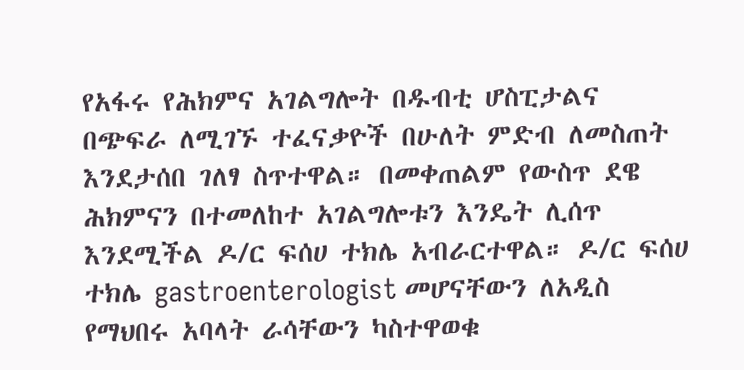የአፋሩ የሕክምና አገልግሎት በዱብቲ ሆስፒታልና በጭፍራ ለሚገኙ ተፈናቃዮች በሁለት ምድብ ለመስጠት እንደታሰበ ገለፃ ስጥተዋል። በመቀጠልም የውስጥ ደዌ ሕክምናን በተመለከተ አገልግሎቱን እንዴት ሊሰጥ እንደሚችል ዶ/ር ፍሰሀ ተክሌ አብራርተዋል። ዶ/ር ፍሰሀ ተክሌ gastroenterologist መሆናቸውን ለአዲስ የማህበሩ አባላት ራሳቸውን ካስተዋወቁ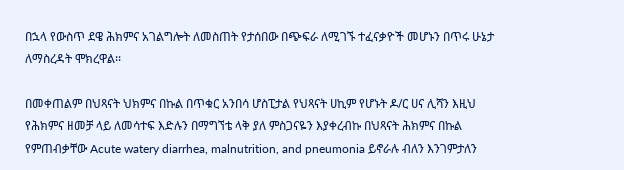በኋላ የውስጥ ደዌ ሕክምና አገልግሎት ለመስጠት የታሰበው በጭፍራ ለሚገኙ ተፈናቃዮች መሆኑን በጥሩ ሁኔታ ለማስረዳት ሞክረዋል፡፡

በመቀጠልም በህጻናት ህክምና በኩል በጥቁር አንበሳ ሆስፒታል የህጻናት ሀኪም የሆኑት ዶ/ር ሀና ሊሻን እዚህ የሕክምና ዘመቻ ላይ ለመሳተፍ እድሉን በማግኘቴ ላቅ ያለ ምስጋናዬን እያቀረብኩ በህጻናት ሕክምና በኩል የምጠብቃቸው Acute watery diarrhea, malnutrition, and pneumonia ይኖራሉ ብለን እንገምታለን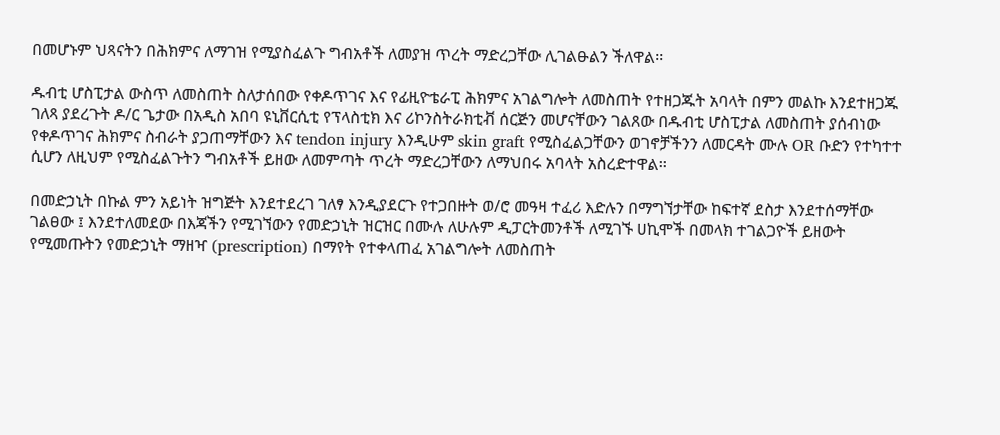በመሆኑም ህጻናትን በሕክምና ለማገዝ የሚያስፈልጉ ግብአቶች ለመያዝ ጥረት ማድረጋቸው ሊገልፁልን ችለዋል፡፡

ዱብቲ ሆስፒታል ውስጥ ለመስጠት ስለታሰበው የቀዶጥገና እና የፊዚዮቴራፒ ሕክምና አገልግሎት ለመስጠት የተዘጋጁት አባላት በምን መልኩ እንደተዘጋጁ ገለጻ ያደረጉት ዶ/ር ጌታው በአዲስ አበባ ዩኒቨርሲቲ የፕላስቲክ እና ሪኮንስትራክቲቭ ሰርጅን መሆናቸውን ገልጸው በዱብቲ ሆስፒታል ለመስጠት ያሰብነው የቀዶጥገና ሕክምና ስብራት ያጋጠማቸውን እና tendon injury እንዲሁም skin graft የሚስፈልጋቸውን ወገኖቻችንን ለመርዳት ሙሉ OR ቡድን የተካተተ ሲሆን ለዚህም የሚስፈልጉትን ግብአቶች ይዘው ለመምጣት ጥረት ማድረጋቸውን ለማህበሩ አባላት አስረድተዋል፡፡

በመድኃኒት በኩል ምን አይነት ዝግጅት እንደተደረገ ገለፃ እንዲያደርጉ የተጋበዙት ወ/ሮ መዓዛ ተፈሪ እድሉን በማግኘታቸው ከፍተኛ ደስታ እንደተሰማቸው ገልፀው ፤ እንደተለመደው በእጃችን የሚገኘውን የመድኃኒት ዝርዝር በሙሉ ለሁሉም ዲፓርትመንቶች ለሚገኙ ሀኪሞች በመላክ ተገልጋዮች ይዘውት የሚመጡትን የመድኃኒት ማዘዣ (prescription) በማየት የተቀላጠፈ አገልግሎት ለመስጠት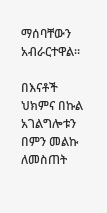ማሰባቸውን አብራርተዋል።

በእናቶች ህክምና በኩል አገልግሎቱን በምን መልኩ ለመስጠት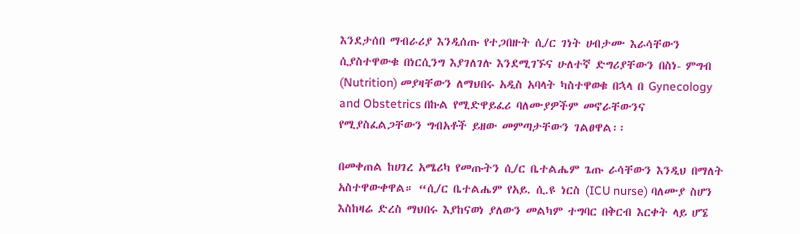እንደታሰበ ማብራሪያ እንዲሰጡ የተጋበዙት ሲ/ር ገነት ሀብታሙ እራሳቸውን ሲያስተዋውቁ በነርሲንግ እያገለገሉ እንደሚገኙና ሁለተኛ ድግሪያቸውን በስነ- ምግብ (Nutrition) መያዛቸውን ለማህበሩ አዲስ አባላት ካስተዋወቁ በኋላ በ Gynecology and Obstetrics በኩል የሚድዋይፈሪ ባለሙያዎችም መኖራቸውንና የሚያስፈልጋቸውን ግብአቶች ይዘው መምጣታቸውን ገልፀዋል፡፡

በመቀጠል ከሀገረ አሜሪካ የመጡትን ሲ/ር ቤተልሔም ጌጡ ራሳቸውን እንዲህ በማለት አስተዋውቀዋል። “ሲ/ር ቤተልሔም የአይ. ሲ.ዩ ነርስ (ICU nurse) ባለሙያ ስሆን እስከዛሬ ድረስ ማህበሩ እያከናወነ ያለውን መልካም ተግባር በቅርብ እርቀት ላይ ሆኜ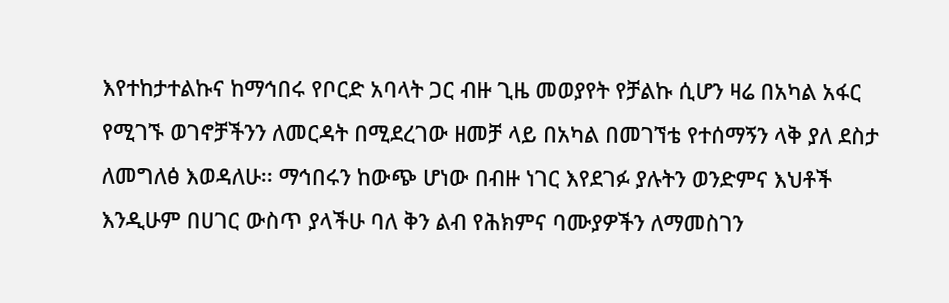እየተከታተልኩና ከማኅበሩ የቦርድ አባላት ጋር ብዙ ጊዜ መወያየት የቻልኩ ሲሆን ዛሬ በአካል አፋር የሚገኙ ወገኖቻችንን ለመርዳት በሚደረገው ዘመቻ ላይ በአካል በመገኘቴ የተሰማኝን ላቅ ያለ ደስታ ለመግለፅ እወዳለሁ፡፡ ማኅበሩን ከውጭ ሆነው በብዙ ነገር እየደገፉ ያሉትን ወንድምና እህቶች እንዲሁም በሀገር ውስጥ ያላችሁ ባለ ቅን ልብ የሕክምና ባሙያዎችን ለማመስገን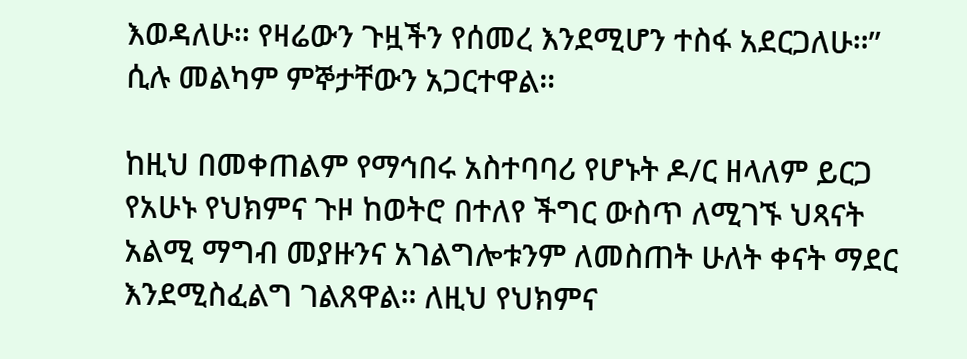እወዳለሁ፡፡ የዛሬውን ጉዟችን የሰመረ እንደሚሆን ተስፋ አደርጋለሁ።” ሲሉ መልካም ምኞታቸውን አጋርተዋል።

ከዚህ በመቀጠልም የማኅበሩ አስተባባሪ የሆኑት ዶ/ር ዘላለም ይርጋ የአሁኑ የህክምና ጉዞ ከወትሮ በተለየ ችግር ውስጥ ለሚገኙ ህጻናት አልሚ ማግብ መያዙንና አገልግሎቱንም ለመስጠት ሁለት ቀናት ማደር እንደሚስፈልግ ገልጸዋል። ለዚህ የህክምና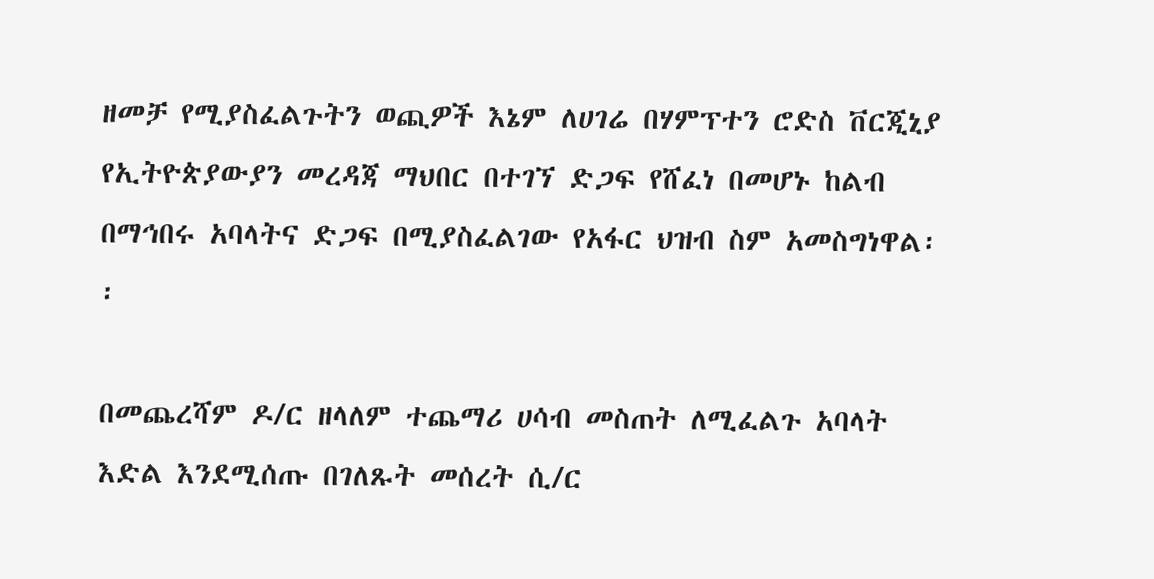ዘመቻ የሚያስፈልጉትን ወጪዎች እኔም ለሀገሬ በሃምፕተን ሮድስ ቨርጂኒያ የኢትዮጵያውያን መረዳጃ ማህበር በተገኘ ድጋፍ የሸፈነ በመሆኑ ከልብ በማኅበሩ አባላትና ድጋፍ በሚያስፈልገው የአፋር ህዝብ ስም አመስግነዋል፡፡

በመጨረሻም ዶ/ር ዘላለም ተጨማሪ ሀሳብ መስጠት ለሚፈልጉ አባላት እድል እንደሚሰጡ በገለጹት መሰረት ሲ/ር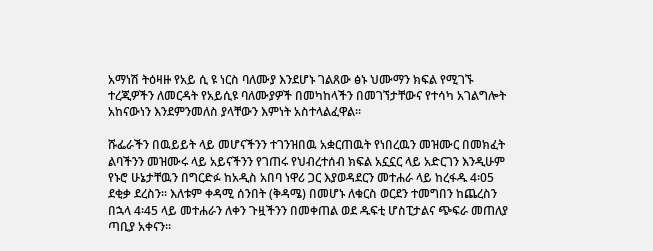አማነሽ ትዕዛዙ የአይ ሲ ዩ ነርስ ባለሙያ እንደሆኑ ገልጸው ፅኑ ህሙማን ክፍል የሚገኙ ተረጂዎችን ለመርዳት የአይሲዩ ባለሙያዎች በመካከላችን በመገኘታቸውና የተሳካ አገልግሎት አከናውነን እንደምንመለስ ያላቸውን እምነት አስተላልፈዋል፡፡

ሹፌራችን በዉይይት ላይ መሆናችንን ተገንዝበዉ አቋርጠዉት የነበረዉን መዝሙር በመክፈት ልባችንን መዝሙሩ ላይ አይናችንን የገጠሩ የህብረተሰብ ክፍል አኗኗር ላይ አድርገን እንዲሁም የኑሮ ሁኔታቸዉን በግርድፉ ከአዲስ አበባ ነዋሪ ጋር እያወዳደርን መተሐራ ላይ ከረፋዱ 4፡05 ደቂቃ ደረስን። እለቱም ቀዳሚ ሰንበት (ቅዳሜ) በመሆኑ ለቁርስ ወርደን ተመግበን ከጨረስን በኋላ 4፡45 ላይ መተሐራን ለቀን ጉዟችንን በመቀጠል ወደ ዱፍቲ ሆስፒታልና ጭፍራ መጠለያ ጣቢያ አቀናን።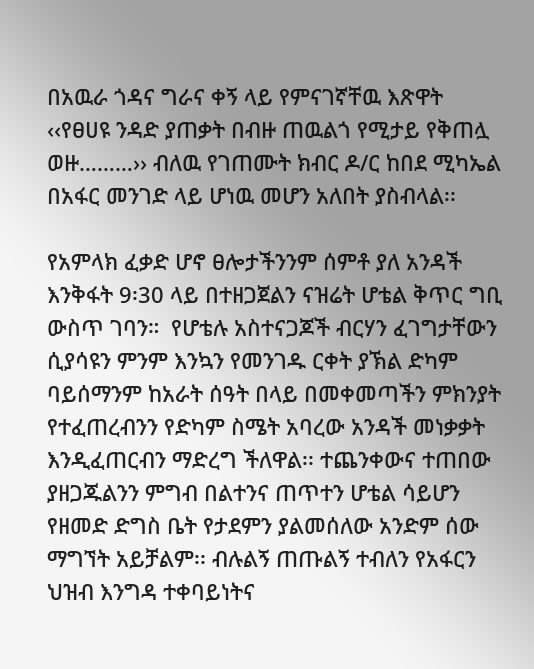በአዉራ ጎዳና ግራና ቀኝ ላይ የምናገኛቸዉ እጽዋት ‹‹የፀሀዩ ንዳድ ያጠቃት በብዙ ጠዉልጎ የሚታይ የቅጠሏ ወዙ………›› ብለዉ የገጠሙት ክብር ዶ/ር ከበደ ሚካኤል በአፋር መንገድ ላይ ሆነዉ መሆን አለበት ያስብላል፡፡

የአምላክ ፈቃድ ሆኖ ፀሎታችንንም ሰምቶ ያለ አንዳች እንቅፋት 9፡30 ላይ በተዘጋጀልን ናዝሬት ሆቴል ቅጥር ግቢ ውስጥ ገባን።  የሆቴሉ አስተናጋጆች ብርሃን ፈገግታቸውን ሲያሳዩን ምንም እንኳን የመንገዱ ርቀት ያኽል ድካም ባይሰማንም ከአራት ሰዓት በላይ በመቀመጣችን ምክንያት የተፈጠረብንን የድካም ስሜት አባረው አንዳች መነቃቃት እንዲፈጠርብን ማድረግ ችለዋል፡፡ ተጨንቀውና ተጠበው ያዘጋጁልንን ምግብ በልተንና ጠጥተን ሆቴል ሳይሆን የዘመድ ድግስ ቤት የታደምን ያልመሰለው አንድም ሰው ማግኘት አይቻልም፡፡ ብሉልኝ ጠጡልኝ ተብለን የአፋርን ህዝብ እንግዳ ተቀባይነትና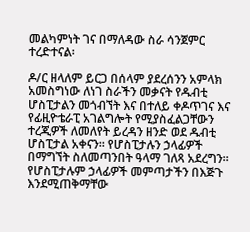መልካምነት ገና በማለዳው ስራ ሳንጀምር ተረድተናል፡

ዶ/ር ዘላለም ይርጋ በሰላም ያደረሰንን አምላክ አመስግነው ለነገ ስራችን መቃናት የዱብቲ ሆስፒታልን መጎብኘት እና በተለይ ቀዶጥገና እና የፊዚዮቴራፒ አገልግሎት የሚያስፈልጋቸውን ተረጂዎች ለመለየት ይረዳን ዘንድ ወደ ዱብቲ ሆስፒታል አቀናን። የሆስፒታሉን ኃላፊዎች በማግኘት ስለመጣንበት ዓላማ ገለጻ አደረግን። የሆስፒታሉም ኃላፊዎች መምጣታችን በእጅጉ እንደሚጠቅማቸው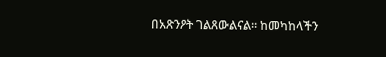በአጽንዖት ገልጸውልናል። ከመካከላችን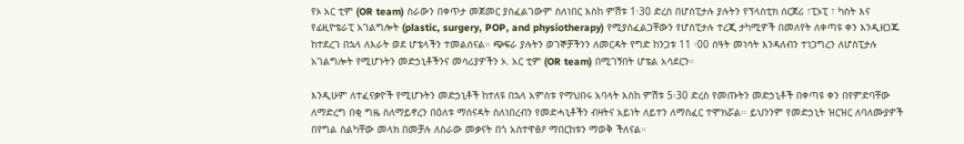የኦ አር ቲም (OR team) ስራውን በቀጥታ መጀመር ያስፈልገውም ስለነበር እስከ ምሽቱ 1፡30 ድረስ በሆስፒታሉ ያሉትን የፕላስቲክ ሰርጀሪ ፣ፒኦፒ ፣ ካስት እና የፊዚዮቴራፒ አገልግሎት (plastic, surgery, POP, and physiotherapy) የሚያስፈልጋቸውን የሆስፒታሉ ተረጂ ታካሚዎች በመለየት ለቀጣዩ ቀን እንዲዘጋጁ ከተደረገ በኋላ ለእራት ወደ ሆቴላችን ተመልሰናል። ጭፍራ ያሉትን ወገኞቻችንን ለመርዳት የግድ ከንጋቱ 11 ፡00 ሰዓት መነሳት እንዳለብን ተነጋግረን ለሆስፒታሉ አገልግሎት የሚሆኑትን መድኃኒቶችንና መሳሪያዎችን ኦ. አር ቲም (OR team) በሚገኝበት ሆቴል አሳደርን።

እንዲሁም ለተፈናቃዮች የሚሆኑትን መድኃኒቶች ከተለዩ በኋላ አምስቱ የማህበሩ አባላት እስከ ምሽቱ 5፡30 ድረስ የመጡትን መድኃኒቶች በቀጣዩ ቀን በየምድባቸው ለማድረግ በቂ ግዜ ስለማይኖረን በዕለቱ ማሰናዳት ስለነበረብን የመድሓኒቶችን ብዛትና አይነት ለይተን ለማስፈር ተሞክሯል፡፡ ይህንንም የመድኃኒት ዝርዝር ለባለሙያዎች በየግል ስልካቸው መላክ በመቻሉ ለስራው መቃናት በጎ አስተዋፅዖ ማበርከቱን ማወቅ ችለናል።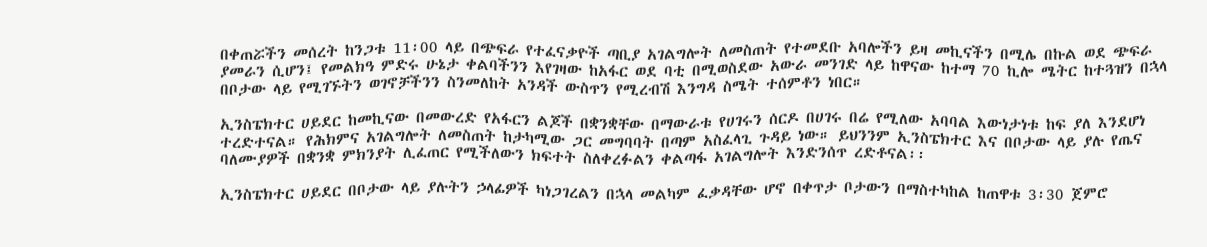በቀጠሯችን መሰረት ከንጋቱ 11፡00 ላይ በጭፍራ የተፈናቃዮች ጣቢያ አገልግሎት ለመስጠት የተመደቡ አባሎችን ይዛ መኪናችን በሚሌ በኩል ወደ ጭፍራ ያመራን ሲሆን፤ የመልክዓ ምድሩ ሁኔታ ቀልባችንን እየገዛው ከአፋር ወደ ባቲ በሚወስደው አውራ መንገድ ላይ ከዋናው ከተማ 70 ኪሎ ሜትር ከተጓዝን በኋላ በቦታው ላይ የሚገኙትን ወገኖቻችንን ስንመለከት አንዳች ውስጥን የሚረብሽ እንግዳ ስሜት ተሰምቶን ነበር።

ኢንስፔክተር ሀይደር ከመኪናው በመውረድ የአፋርን ልጆች በቋንቋቸው በማውራቱ የሀገሩን ሰርዶ በሀገሩ በሬ የሚለው አባባል እውነታነቱ ከፍ ያለ እንደሆነ ተረድተናል። የሕክምና አገልግሎት ለመስጠት ከታካሚው ጋር መግባባት በጣም አስፈላጊ ጉዳይ ነው። ይህንንም ኢንስፔክተር እና በቦታው ላይ ያሉ የጤና ባለሙያዎች በቋንቋ ምክንያት ሊፈጠር የሚችለውን ክፍተት ስለቀረፉልን ቀልጣፋ አገልግሎት እንድንሰጥ ረድቶናል፡፡

ኢንስፔክተር ሀይደር በቦታው ላይ ያሉትን ኃላፊዎች ካነጋገረልን በኋላ መልካም ፈቃዳቸው ሆኖ በቀጥታ ቦታውን በማስተካከል ከጠዋቱ 3፡30 ጀምሮ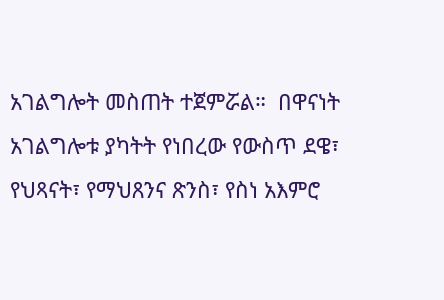አገልግሎት መስጠት ተጀምሯል።  በዋናነት አገልግሎቱ ያካትት የነበረው የውስጥ ደዌ፣ የህጻናት፣ የማህጸንና ጽንስ፣ የስነ አእምሮ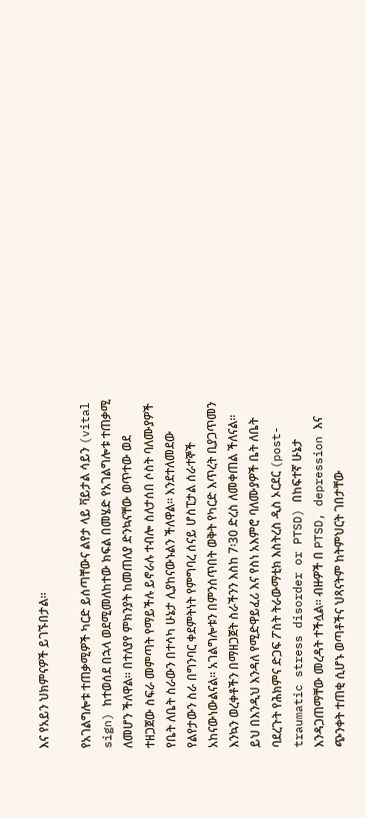እና የአይን ህክምናዎች ይገኙበታል፡፡

የአገልግሎቱ ተጠቃሚዎች ካርድ ይሰጣቸውና ልየታ ላይ ቫይታል ሳይን (vital sign) ከተወሰደ በኋላ ወደሚመለከተው ክፍል በመሄድ የአገልግሎቱ ተጠቃሚ ለመሆን ችለዋል፡፡ በተለያየ ምክንያት ከመጠለያ ድንኳናቸው ወጥተው ወደ ተዘጋጀው ስፍራ መምጣት የማይችሉ ይኖራሉ ተብሎ ስለታሰበ ሶስት ባለሙያዎች የቤት ለቤት ስራውን በተሳካ ሁኔታ ሊያከናውኑልን ችለዋል። እንደተለመደው የልየታውን ስራ በግንባር ቀደምትነት የምግባረ ሰናይ ሆስፒታል ሰራተኞች አከናውነውልናል፡፡ አገልግሎቱን በምንሰጥበት ወቅት የካርድ እጥረት ቢያጋጥመን እንኳን ወረቀቶችን በማዘጋጀት ስራችንን እስከ 7፡30 ድረስ ለመቀጠል ችለናል፡፡ ይህ በእንዲህ እንዳለ የሚድዋይፈሪ እና የስነ አእምሮ ባለሙያዎች ቤት ለቤት ባደረጉት የሕክምና ድጋፍ ፖስት ትራውማቲክ እስትረስ ዲስ ኦርደር (post-traumatic stress disorder or PTSD) በከፍተኛ ሁኔታ እንዳጋጠማቸው መረዳት ተችሏል። ብዙዎች በ PTSD, depression እና ጭንቀት ተጠቂ ሲሆኑ ወጣቶችና ህጻናትም ከትምህርት ገበታቸው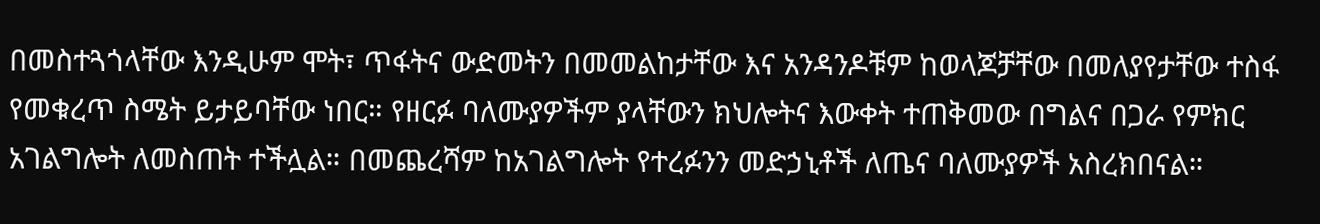በመስተጓጎላቸው እንዲሁም ሞት፣ ጥፋትና ውድመትን በመመልከታቸው እና አንዳንዶቹም ከወላጆቻቸው በመለያየታቸው ተስፋ የመቁረጥ ስሜት ይታይባቸው ነበር። የዘርፉ ባለሙያዎችም ያላቸውን ክህሎትና እውቀት ተጠቅመው በግልና በጋራ የምክር አገልግሎት ለመስጠት ተችሏል። በመጨረሻም ከአገልግሎት የተረፉንን መድኃኒቶች ለጤና ባለሙያዎች አስረክበናል።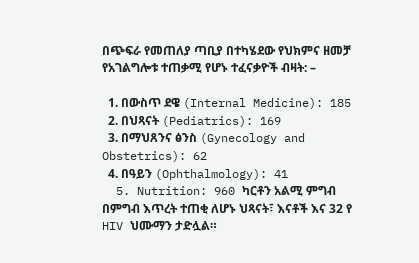በጭፍራ የመጠለያ ጣቢያ በተካሄደው የህክምና ዘመቻ የአገልግሎቱ ተጠቃሚ የሆኑ ተፈናቃዮች ብዛት: –

  1. በውስጥ ደዌ (Internal Medicine): 185
  2. በህጻናት (Pediatrics): 169
  3. በማህጸንና ፅንስ (Gynecology and Obstetrics): 62
  4. በዓይን (Ophthalmology): 41
  5. Nutrition: 960 ካርቶን አልሚ ምግብ በምግብ እጥረት ተጠቂ ለሆኑ ህጻናት፣ እናቶች እና 32 የ HIV ህሙማን ታድሏል።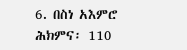6. በስነ አእምሮ ሕክምና፡ 110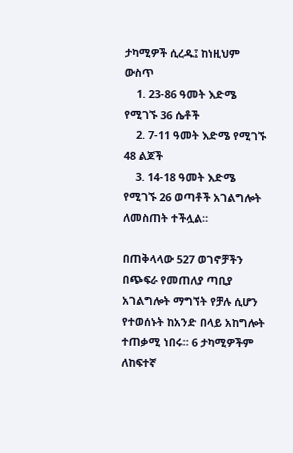ታካሚዎች ሲረዱ፤ ከነዚህም ውስጥ
    1. 23-86 ዓመት እድሜ የሚገኙ 36 ሴቶች
    2. 7-11 ዓመት እድሜ የሚገኙ 48 ልጆች
    3. 14-18 ዓመት እድሜ የሚገኙ 26 ወጣቶች አገልግሎት ለመስጠት ተችሏል።

በጠቅላላው 527 ወገኖቻችን በጭፍራ የመጠለያ ጣቢያ አገልግሎት ማግኘት የቻሉ ሲሆን የተወሰኑት ከአንድ በላይ አከግሎት ተጠቃሚ ነበሩ። 6 ታካሚዎችም ለከፍተኛ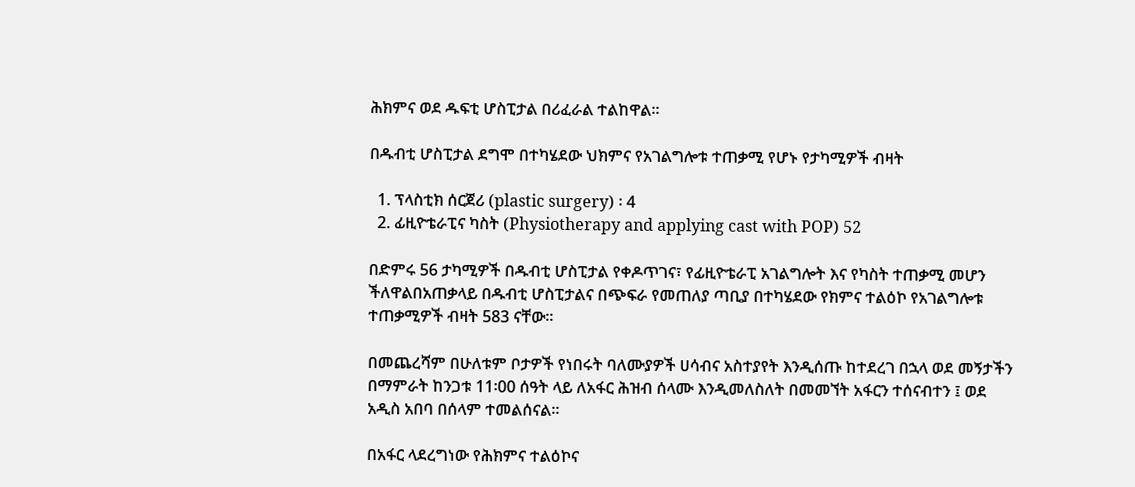ሕክምና ወደ ዱፍቲ ሆስፒታል በሪፈራል ተልከዋል።

በዱብቲ ሆስፒታል ደግሞ በተካሄደው ህክምና የአገልግሎቱ ተጠቃሚ የሆኑ የታካሚዎች ብዛት

  1. ፕላስቲክ ሰርጀሪ (plastic surgery) ፡ 4
  2. ፊዚዮቴራፒና ካስት (Physiotherapy and applying cast with POP) 52

በድምሩ 56 ታካሚዎች በዱብቲ ሆስፒታል የቀዶጥገና፣ የፊዚዮቴራፒ አገልግሎት እና የካስት ተጠቃሚ መሆን ችለዋልበአጠቃላይ በዱብቲ ሆስፒታልና በጭፍራ የመጠለያ ጣቢያ በተካሄደው የክምና ተልዕኮ የአገልግሎቱ ተጠቃሚዎች ብዛት 583 ናቸው፡፡

በመጨረሻም በሁለቱም ቦታዎች የነበሩት ባለሙያዎች ሀሳብና አስተያየት እንዲሰጡ ከተደረገ በኋላ ወደ መኝታችን በማምራት ከንጋቱ 11፡00 ሰዓት ላይ ለአፋር ሕዝብ ሰላሙ እንዲመለስለት በመመኘት አፋርን ተሰናብተን ፤ ወደ አዲስ አበባ በሰላም ተመልሰናል፡፡

በአፋር ላደረግነው የሕክምና ተልዕኮና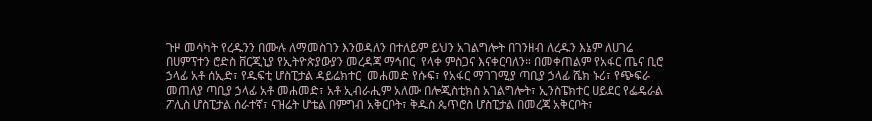ጉዞ መሳካት የረዱንን በሙሉ ለማመስገን እንወዳለን በተለይም ይህን አገልግሎት በገንዘብ ለረዱን እኔም ለሀገሬ በሀምፕተን ሮድስ ቨርጂኒያ የኢትዮጵያውያን መረዳጃ ማኅበር  የላቀ ምስጋና እናቀርባለን። በመቀጠልም የአፋር ጤና ቢሮ ኃላፊ አቶ ሰኢድ፣ የዱፍቲ ሆስፒታል ዳይሬክተር  መሐመድ የሱፍ፣ የአፋር ማገገሚያ ጣቢያ ኃላፊ ሼክ ኑሪ፣ የጭፍራ መጠለያ ጣቢያ ኃላፊ አቶ መሐመድ፣ አቶ ኢብራሒም አለሙ በሎጂስቲክስ አገልግሎት፣ ኢንስፔክተር ሀይደር የፌዴራል ፖሊስ ሆስፒታል ሰራተኛ፣ ናዝሬት ሆቴል በምግብ አቅርቦት፣ ቅዱስ ጴጥሮስ ሆስፒታል በመረጃ አቅርቦት፣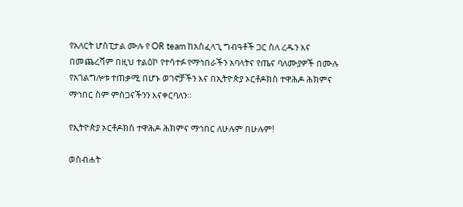የአለርት ሆስፒታል ሙሉ የ OR team ከአስፈላጊ ግብዓቶች ጋር ስለ ረዱን እና በመጨረሻም በዚህ ተልዕኮ የተሳተፉ የማኅበራችን አባላትና የጤና ባለሙያዎች በሙሉ የአገልግሎቱ ተጠቃሚ በሆኑ ወገኖቻችን እና በኢትዮጵያ ኦርቶዶክስ ተዋሕዶ ሕክምና ማኅበር ስም ምስጋናችንን እናቀርባለን።

የኢትዮጵያ ኦርቶዶክስ ተዋሕዶ ሕክምና ማኅበር ለሁሉም በሁሉም!

ወስብሐት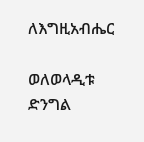ለእግዚአብሔር

ወለወላዲቱ ድንግል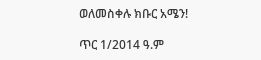ወለመስቀሉ ክቡር አሜን!

ጥር 1/2014 ዓ.ም